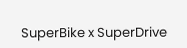SuperBike x SuperDrive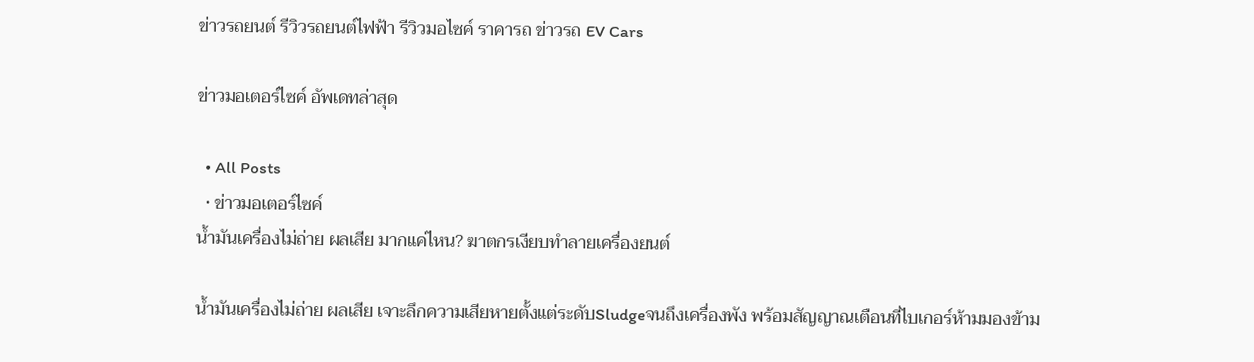ข่าวรถยนต์ รีวิวรถยนต์ไฟฟ้า รีวิวมอไซค์ ราคารถ ข่าวรถ EV Cars

ข่าวมอเตอร์ไซค์ อัพเดทล่าสุด

  • All Posts
  • ข่าวมอเตอร์ไซค์
น้ำมันเครื่องไม่ถ่าย ผลเสีย มากแค่ไหน? ฆาตกรเงียบทำลายเครื่องยนต์

น้ำมันเครื่องไม่ถ่าย ผลเสีย เจาะลึกความเสียหายตั้งแต่ระดับSludgeจนถึงเครื่องพัง พร้อมสัญญาณเตือนที่ไบเกอร์ห้ามมองข้าม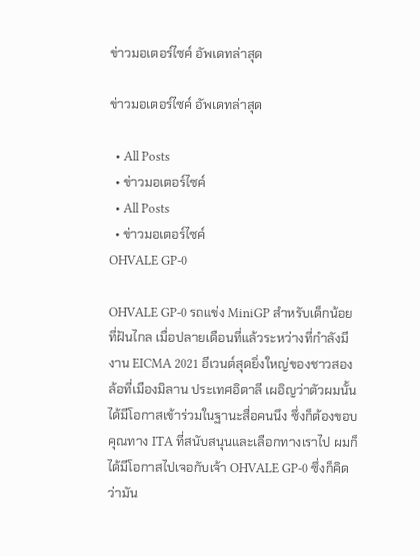ข่าวมอเตอร์ไซค์ อัพเดทล่าสุด

ข่าวมอเตอร์ไซค์ อัพเดทล่าสุด

  • All Posts
  • ข่าวมอเตอร์ไซค์
  • All Posts
  • ข่าวมอเตอร์ไซค์
OHVALE GP-0

OHVALE GP-0 รถแข่ง MiniGP สำหรับเด็กน้อยที่ฝันไกล เมื่อปลายเดือนที่แล้วระหว่างที่กำลังมีงาน EICMA 2021 อีเวนต์สุดยิ่งใหญ่ของชาวสองล้อที่เมืองมิลาน ประเทศอิตาลี เผอิญว่าตัวผมนั้นได้มีโอกาสเข้าร่วมในฐานะสื่อคนนึง ซึ่งก็ต้องขอบคุณทาง ITA ที่สนับสนุนและเลือกทางเราไป ผมก็ได้มีโอกาสไปเจอกับเจ้า OHVALE GP-0 ซึ่งก็คิดว่ามัน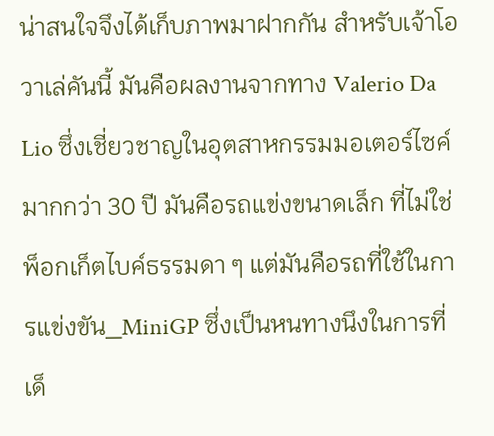น่าสนใจจึงได้เก็บภาพมาฝากกัน สำหรับเจ้าโอวาเล่คันนี้ มันคือผลงานจากทาง Valerio Da Lio ซึ่งเชี่ยวชาญในอุตสาหกรรมมอเตอร์ไซค์มากกว่า 30 ปี มันคือรถแข่งขนาดเล็ก ที่ไม่ใช่พ็อกเก็ตไบค์ธรรมดา ๆ แต่มันคือรถที่ใช้ในการแข่งขัน_MiniGP ซึ่งเป็นหนทางนึงในการที่เด็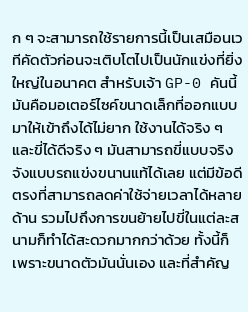ก ๆ จะสามารถใช้รายการนี้เป็นเสมือนเวทีคัดตัวก่อนจะเติบโตไปเป็นนักแข่งที่ยิ่งใหญ่ในอนาคต สำหรับเจ้า GP-0 คันนี้มันคือมอเตอร์ไซค์ขนาดเล็กที่ออกแบบมาให้เข้าถึงได้ไม่ยาก ใช้งานได้จริง ๆ และขี่ได้ดีจริง ๆ มันสามารถขี่แบบจริงจังแบบรถแข่งขนานแท้ได้เลย แต่มีข้อดีตรงที่สามารถลดค่าใช้จ่ายเวลาได้หลายด้าน รวมไปถึงการขนย้ายไปขี่ในแต่ละสนามก็ทำได้สะดวกมากกว่าด้วย ทั้งนี้ก็เพราะขนาดตัวมันนั่นเอง และที่สำคัญ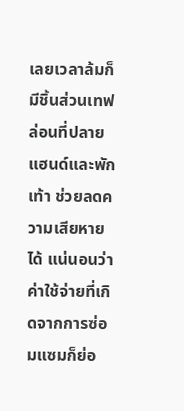เลยเวลาล้มก็มีชิ้นส่วนเทฟล่อนที่ปลายแฮนด์และพักเท้า ช่วยลดความเสียหายได้ แน่นอนว่าค่าใช้จ่ายที่เกิดจากการซ่อมแซมก็ย่อ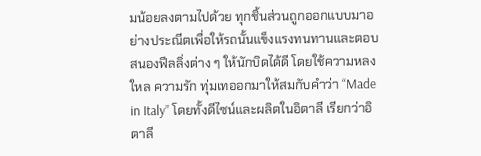มน้อยลงตามไปด้วย ทุกชิ้นส่วนถูกออกแบบมาอย่างประณีตเพื่อให้รถนั้นแข็งแรงทนทานและตอบสนองฟีลลิ่งต่าง ๆ ให้นักบิดได้ดี โดยใช้ความหลงใหล ความรัก ทุ่มเทออกมาให้สมกับคำว่า “Made in Italy” โดยทั้งดีไซน์และผลิตในอิตาลี เรียกว่าอิตาลี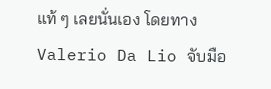แท้ ๆ เลยนั่นเอง โดยทาง Valerio Da Lio จับมือ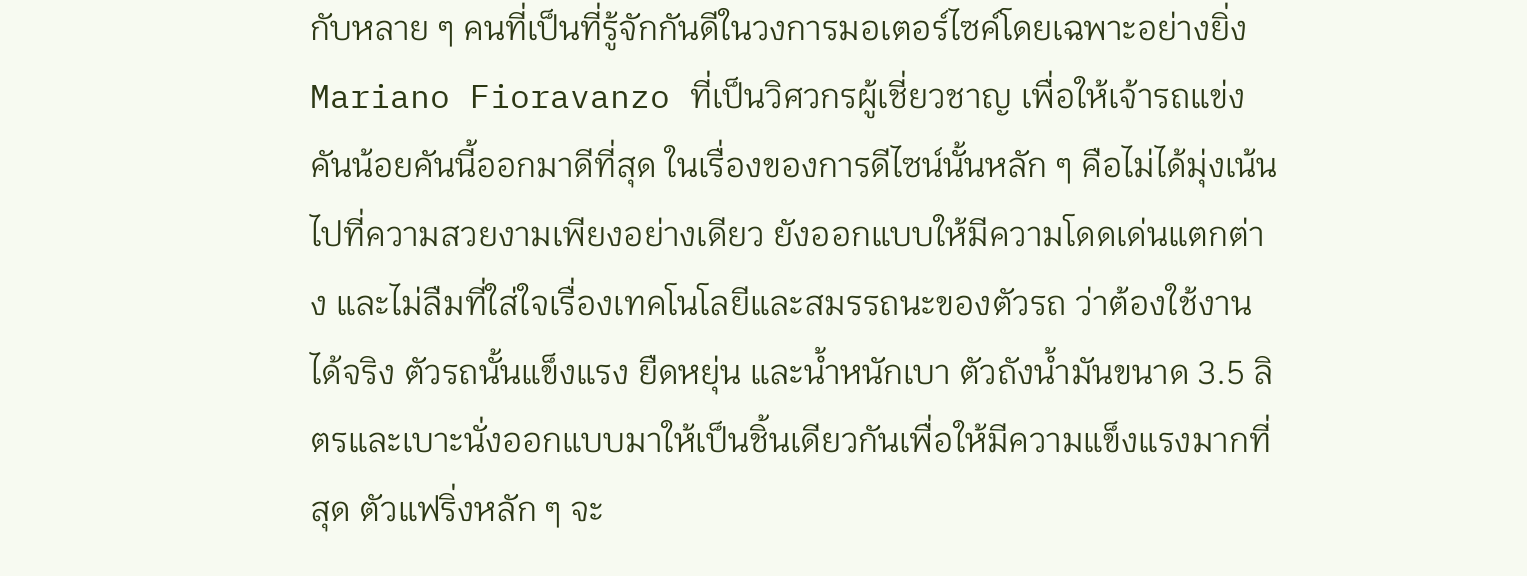กับหลาย ๆ คนที่เป็นที่รู้จักกันดีในวงการมอเตอร์ไซค์โดยเฉพาะอย่างยิ่ง Mariano Fioravanzo ที่เป็นวิศวกรผู้เชี่ยวชาญ เพื่อให้เจ้ารถแข่งคันน้อยคันนี้ออกมาดีที่สุด ในเรื่องของการดีไซน์นั้นหลัก ๆ คือไม่ได้มุ่งเน้นไปที่ความสวยงามเพียงอย่างเดียว ยังออกแบบให้มีความโดดเด่นแตกต่าง และไม่ลืมที่ใส่ใจเรื่องเทคโนโลยีและสมรรถนะของตัวรถ ว่าต้องใช้งานได้จริง ตัวรถนั้นแข็งแรง ยืดหยุ่น และน้ำหนักเบา ตัวถังน้ำมันขนาด 3.5 ลิตรและเบาะนั่งออกแบบมาให้เป็นชิ้นเดียวกันเพื่อให้มีความแข็งแรงมากที่สุด ตัวแฟริ่งหลัก ๆ จะ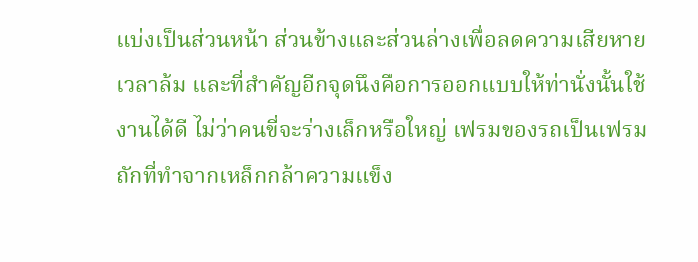แบ่งเป็นส่วนหน้า ส่วนข้างและส่วนล่างเพื่อลดความเสียหายเวลาล้ม และที่สำคัญอีกจุดนึงคือการออกแบบให้ท่านั่งนั้นใช้งานได้ดี ไม่ว่าคนขี่จะร่างเล็กหรือใหญ่ เฟรมของรถเป็นเฟรมถักที่ทำจากเหล็กกล้าความแข็ง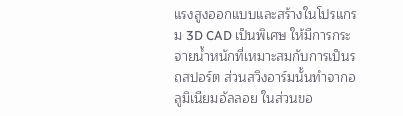แรงสูงออกแบบและสร้างในโปรแกรม 3D CAD เป็นพิเศษ ให้มีการกระจายน้ำหนักที่เหมาะสมกับการเป็นรถสปอร์ต ส่วนสวิงอาร์มนั้นทำจากอลูมิเนียมอัลลอย ในส่วนขอ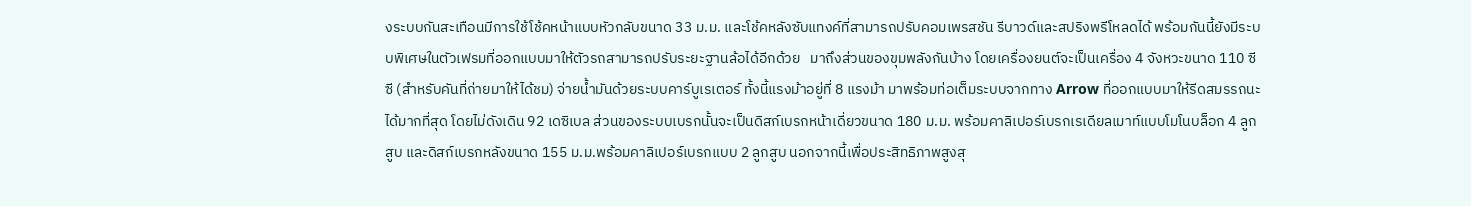งระบบกันสะเทือนมีการใช้โช้คหน้าแบบหัวกลับขนาด 33 ม.ม. และโช้คหลังซับแทงค์ที่สามารถปรับคอมเพรสชัน รีบาวด์และสปริงพรีโหลดได้ พร้อมกันนี้ยังมีระบบพิเศษในตัวเฟรมที่ออกแบบมาให้ตัวรถสามารถปรับระยะฐานล้อได้อีกด้วย   มาถึงส่วนของขุมพลังกันบ้าง โดยเครื่องยนต์จะเป็นเครื่อง 4 จังหวะขนาด 110 ซีซี (สำหรับคันที่ถ่ายมาให้ได้ชม) จ่ายน้ำมันด้วยระบบคาร์บูเรเตอร์ ทั้งนี้แรงม้าอยู่ที่ 8 แรงม้า มาพร้อมท่อเต็มระบบจากทาง Arrow ที่ออกแบบมาให้รีดสมรรถนะได้มากที่สุด โดยไม่ดังเดิน 92 เดซิเบล ส่วนของระบบเบรกนั้นจะเป็นดิสก์เบรกหน้าเดี่ยวขนาด 180 ม.ม. พร้อมคาลิเปอร์เบรกเรเดียลเมาท์แบบโมโนบล็อก 4 ลูกสูบ และดิสก์เบรกหลังขนาด 155 ม.ม.พร้อมคาลิเปอร์เบรกแบบ 2 ลูกสูบ นอกจากนี้เพื่อประสิทธิภาพสูงสุ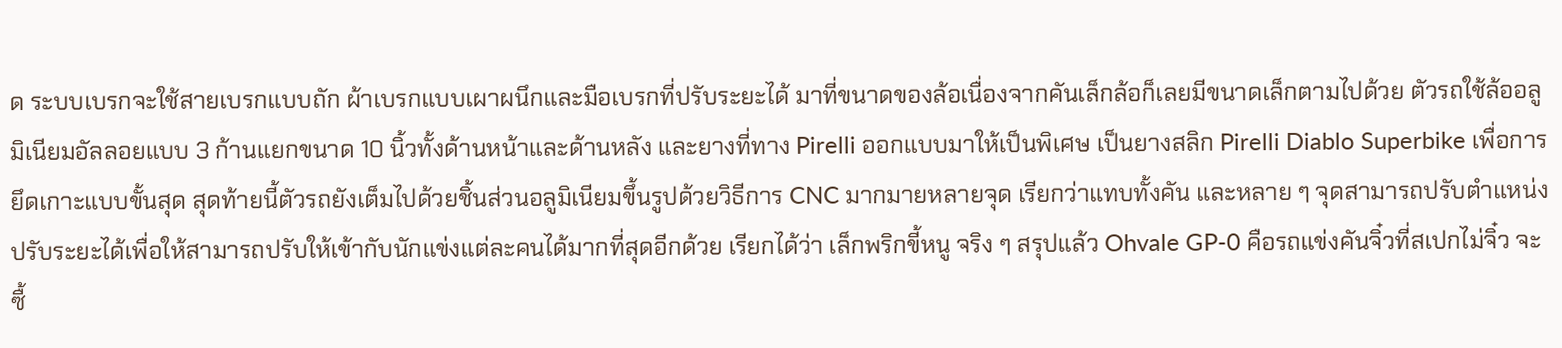ด ระบบเบรกจะใช้สายเบรกแบบถัก ผ้าเบรกแบบเผาผนึกและมือเบรกที่ปรับระยะได้ มาที่ขนาดของล้อเนื่องจากคันเล็กล้อก็เลยมีขนาดเล็กตามไปด้วย ตัวรถใช้ล้ออลูมิเนียมอัลลอยแบบ 3 ก้านแยกขนาด 10 นิ้วทั้งด้านหน้าและด้านหลัง และยางที่ทาง Pirelli ออกแบบมาให้เป็นพิเศษ เป็นยางสลิก Pirelli Diablo Superbike เพื่อการยึดเกาะแบบขั้นสุด สุดท้ายนี้ตัวรถยังเต็มไปด้วยชิ้นส่วนอลูมิเนียมขึ้นรูปด้วยวิธีการ CNC มากมายหลายจุด เรียกว่าแทบทั้งคัน และหลาย ๆ จุดสามารถปรับตำแหน่ง ปรับระยะได้เพื่อให้สามารถปรับให้เข้ากับนักแข่งแต่ละคนได้มากที่สุดอีกด้วย เรียกได้ว่า เล็กพริกขี้หนู จริง ๆ สรุปแล้ว Ohvale GP-0 คือรถแข่งคันจิ๋วที่สเปกไม่จิ๋ว จะซื้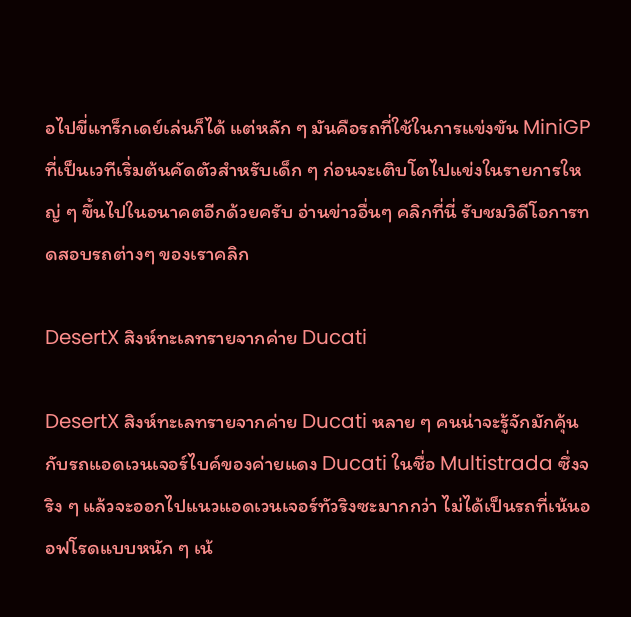อไปขี่แทร็กเดย์เล่นก็ได้ แต่หลัก ๆ มันคือรถที่ใช้ในการแข่งขัน MiniGP ที่เป็นเวทีเริ่มต้นคัดตัวสำหรับเด็ก ๆ ก่อนจะเติบโตไปแข่งในรายการใหญ่ ๆ ขึ้นไปในอนาคตอีกด้วยครับ อ่านข่าวอื่นๆ คลิกที่นี่ รับชมวิดีโอการทดสอบรถต่างๆ ของเราคลิก

DesertX สิงห์ทะเลทรายจากค่าย Ducati

DesertX สิงห์ทะเลทรายจากค่าย Ducati หลาย ๆ คนน่าจะรู้จักมักคุ้นกับรถแอดเวนเจอร์ไบค์ของค่ายแดง Ducati ในชื่อ Multistrada ซึ่งจริง ๆ แล้วจะออกไปแนวแอดเวนเจอร์ทัวริงซะมากกว่า ไม่ได้เป็นรถที่เน้นออฟโรดแบบหนัก ๆ เน้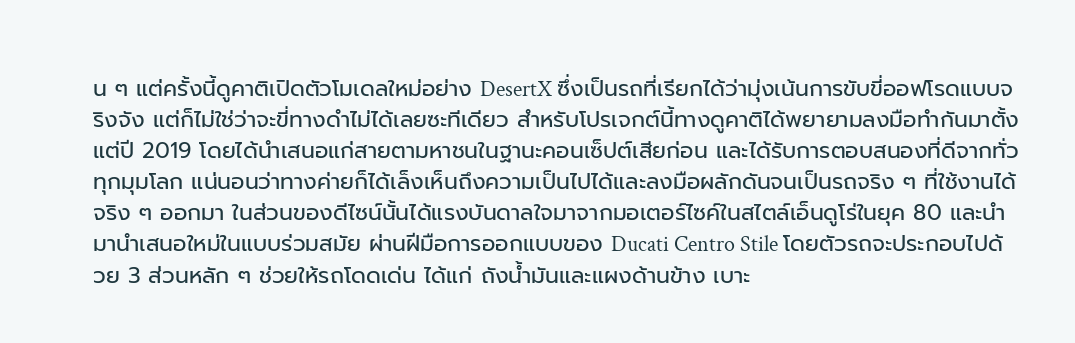น ๆ แต่ครั้งนี้ดูคาติเปิดตัวโมเดลใหม่อย่าง DesertX ซึ่งเป็นรถที่เรียกได้ว่ามุ่งเน้นการขับขี่ออฟโรดแบบจริงจัง แต่ก็ไม่ใช่ว่าจะขี่ทางดำไม่ได้เลยซะทีเดียว สำหรับโปรเจกต์นี้ทางดูคาติได้พยายามลงมือทำกันมาตั้งแต่ปี 2019 โดยได้นำเสนอแก่สายตามหาชนในฐานะคอนเซ็ปต์เสียก่อน และได้รับการตอบสนองที่ดีจากทั่วทุกมุมโลก แน่นอนว่าทางค่ายก็ได้เล็งเห็นถึงความเป็นไปได้และลงมือผลักดันจนเป็นรถจริง ๆ ที่ใช้งานได้จริง ๆ ออกมา ในส่วนของดีไซน์นั้นได้แรงบันดาลใจมาจากมอเตอร์ไซค์ในสไตล์เอ็นดูโร่ในยุค 80 และนำมานำเสนอใหม่ในแบบร่วมสมัย ผ่านฝีมือการออกแบบของ Ducati Centro Stile โดยตัวรถจะประกอบไปด้วย 3 ส่วนหลัก ๆ ช่วยให้รถโดดเด่น ได้แก่ ถังน้ำมันและแผงด้านข้าง เบาะ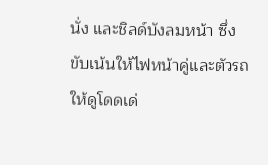นั่ง และชิลด์บังลมหน้า ซึ่งขับเน้นให้ไฟหน้าคู่และตัวรถให้ดูโดดเด่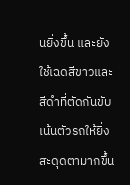นยิ่งขึ้น และยังใช้เฉดสีขาวและสีดำที่ตัดกันขับเน้นตัวรถให้ยิ่งสะดุดตามากขึ้น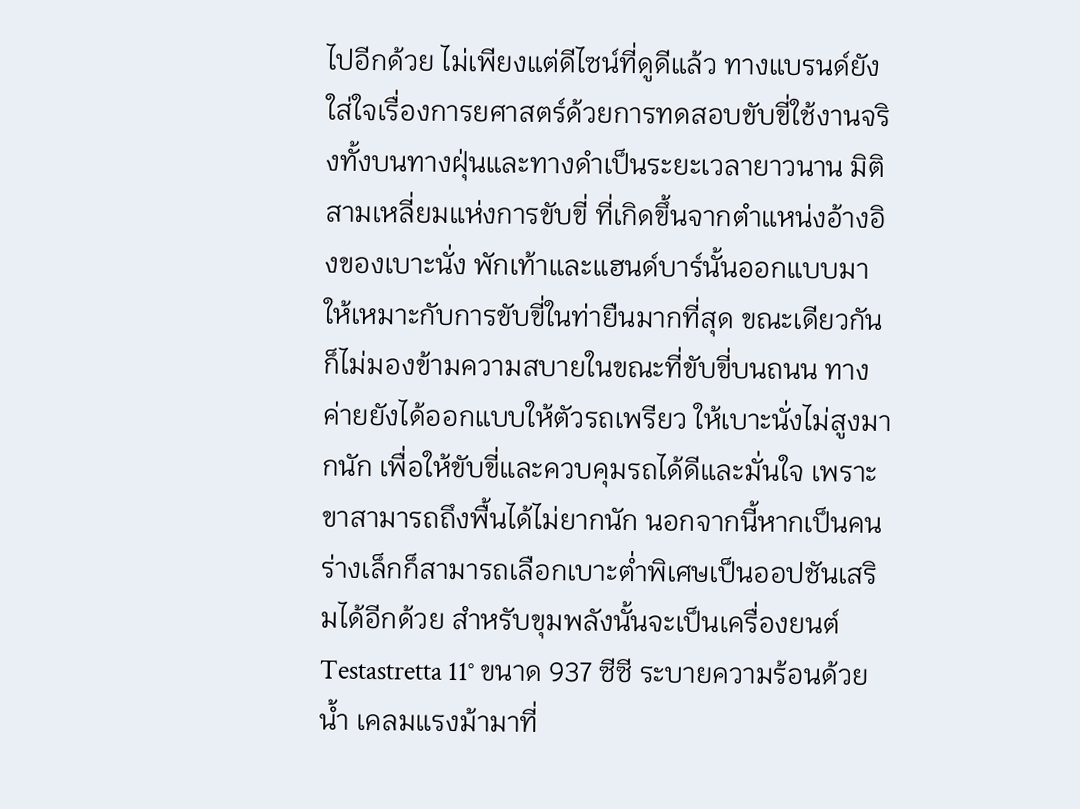ไปอีกด้วย ไม่เพียงแต่ดีไซน์ที่ดูดีแล้ว ทางแบรนด์ยังใส่ใจเรื่องการยศาสตร์ด้วยการทดสอบขับขี่ใช้งานจริงทั้งบนทางฝุ่นและทางดำเป็นระยะเวลายาวนาน มิติสามเหลี่ยมแห่งการขับขี่ ที่เกิดขึ้นจากตำแหน่งอ้างอิงของเบาะนั่ง พักเท้าและแฮนด์บาร์นั้นออกแบบมาให้เหมาะกับการขับขี่ในท่ายืนมากที่สุด ขณะเดียวกันก็ไม่มองข้ามความสบายในขณะที่ขับขี่บนถนน ทางค่ายยังได้ออกแบบให้ตัวรถเพรียว ให้เบาะนั่งไม่สูงมากนัก เพื่อให้ขับขี่และควบคุมรถได้ดีและมั่นใจ เพราะขาสามารถถึงพื้นได้ไม่ยากนัก นอกจากนี้หากเป็นคนร่างเล็กก็สามารถเลือกเบาะต่ำพิเศษเป็นออปชันเสริมได้อีกด้วย สำหรับขุมพลังนั้นจะเป็นเครื่องยนต์ Testastretta 11° ขนาด 937 ซีซี ระบายความร้อนด้วยน้ำ เคลมแรงม้ามาที่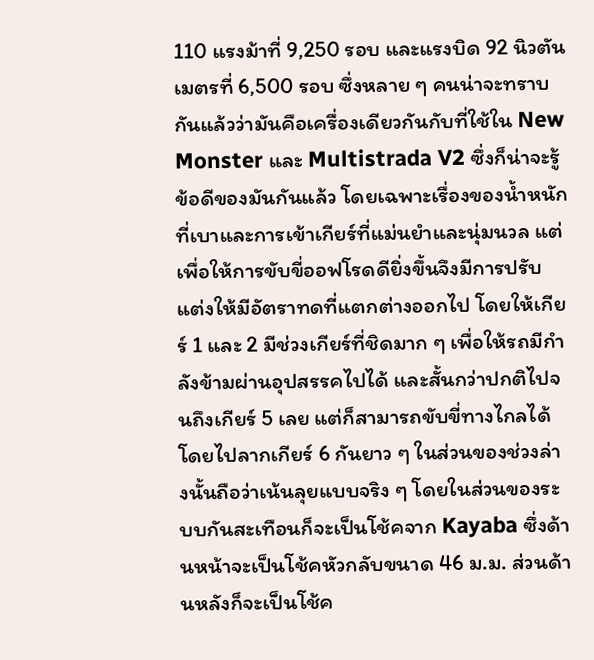110 แรงม้าที่ 9,250 รอบ และแรงบิด 92 นิวตันเมตรที่ 6,500 รอบ ซึ่งหลาย ๆ คนน่าจะทราบกันแล้วว่ามันคือเครื่องเดียวกันกับที่ใช้ใน New Monster และ Multistrada V2 ซึ่งก็น่าจะรู้ข้อดีของมันกันแล้ว โดยเฉพาะเรื่องของน้ำหนักที่เบาและการเข้าเกียร์ที่แม่นยำและนุ่มนวล แต่เพื่อให้การขับขี่ออฟโรดดียิ่งขึ้นจึงมีการปรับแต่งให้มีอัตราทดที่แตกต่างออกไป โดยให้เกียร์ 1 และ 2 มีช่วงเกียร์ที่ชิดมาก ๆ เพื่อให้รถมีกำลังข้ามผ่านอุปสรรคไปได้ และสั้นกว่าปกติไปจนถึงเกียร์ 5 เลย แต่ก็สามารถขับขี่ทางไกลได้โดยไปลากเกียร์ 6 กันยาว ๆ ในส่วนของช่วงล่างนั้นถือว่าเน้นลุยแบบจริง ๆ โดยในส่วนของระบบกันสะเทือนก็จะเป็นโช้คจาก Kayaba ซึ่งด้านหน้าจะเป็นโช้คหัวกลับขนาด 46 ม.ม. ส่วนด้านหลังก็จะเป็นโช้ค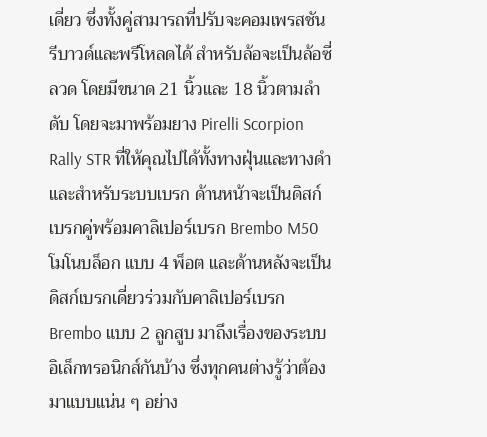เดี่ยว ซึ่งทั้งคู่สามารถที่ปรับจะคอมเพรสชัน รีบาวด์และพรีโหลดได้ สำหรับล้อจะเป็นล้อซี่ลวด โดยมีขนาด 21 นิ้วและ 18 นิ้วตามลำดับ โดยจะมาพร้อมยาง Pirelli Scorpion Rally STR ที่ให้คุณไปได้ทั้งทางฝุ่นและทางดำ และสำหรับระบบเบรก ด้านหน้าจะเป็นดิสก์เบรกคู่พร้อมคาลิเปอร์เบรก Brembo M50 โมโนบล็อก แบบ 4 พ็อต และด้านหลังจะเป็นดิสก์เบรกเดี่ยวร่วมกับคาลิเปอร์เบรก Brembo แบบ 2 ลูกสูบ มาถึงเรื่องของระบบอิเล็กทรอนิกส์กันบ้าง ซึ่งทุกคนต่างรู้ว่าต้องมาแบบแน่น ๆ อย่าง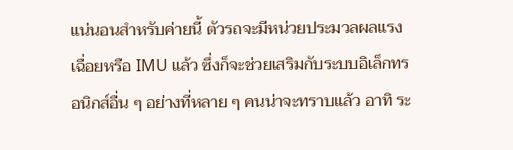แน่นอนสำหรับค่ายนี้ ตัวรถจะมีหน่วยประมวลผลแรงเฉื่อยหรือ IMU แล้ว ซึ่งก็จะช่วยเสริมกับระบบอิเล็กทรอนิกส์อื่น ๆ อย่างที่หลาย ๆ คนน่าจะทราบแล้ว อาทิ ระ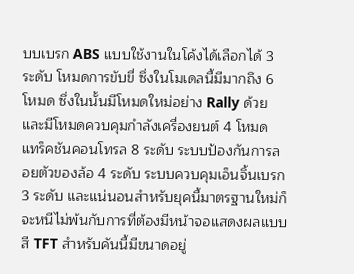บบเบรก ABS แบบใช้งานในโค้งได้เลือกได้ 3 ระดับ โหมดการขับขี่ ซึ่งในโมเดลนี้มีมากถึง 6 โหมด ซึ่งในนั้นมีโหมดใหม่อย่าง Rally ด้วย และมีโหมดควบคุมกำลังเครื่องยนต์ 4 โหมด แทร็คชันคอนโทรล 8 ระดับ ระบบป้องกันการลอยตัวของล้อ 4 ระดับ ระบบควบคุมเอ็นจิ้นเบรก 3 ระดับ และแน่นอนสำหรับยุคนี้มาตรฐานใหม่ก็จะหนีไม่พ้นกับการที่ต้องมีหน้าจอแสดงผลแบบสี TFT สำหรับคันนี้มีขนาดอยู่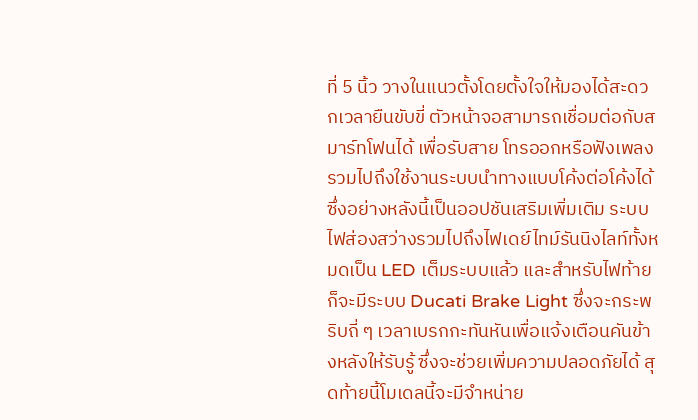ที่ 5 นิ้ว วางในแนวตั้งโดยตั้งใจให้มองได้สะดวกเวลายืนขับขี่ ตัวหน้าจอสามารถเชื่อมต่อกับสมาร์ทโฟนได้ เพื่อรับสาย โทรออกหรือฟังเพลง รวมไปถึงใช้งานระบบนำทางแบบโค้งต่อโค้งได้ ซึ่งอย่างหลังนี้เป็นออปชันเสริมเพิ่มเติม ระบบไฟส่องสว่างรวมไปถึงไฟเดย์ไทม์รันนิงไลท์ทั้งหมดเป็น LED เต็มระบบแล้ว และสำหรับไฟท้ายก็จะมีระบบ Ducati Brake Light ซึ่งจะกระพริบถี่ ๆ เวลาเบรกกะทันหันเพื่อแจ้งเตือนคันข้างหลังให้รับรู้ ซึ่งจะช่วยเพิ่มความปลอดภัยได้ สุดท้ายนี้โมเดลนี้จะมีจำหน่าย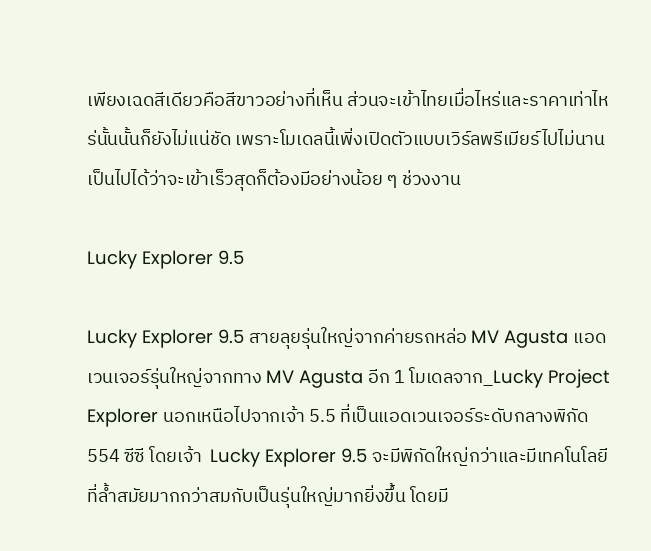เพียงเฉดสีเดียวคือสีขาวอย่างที่เห็น ส่วนจะเข้าไทยเมื่อไหร่และราคาเท่าไหร่นั้นนั้นก็ยังไม่แน่ชัด เพราะโมเดลนี้เพิ่งเปิดตัวแบบเวิร์ลพรีเมียร์ไปไม่นาน เป็นไปได้ว่าจะเข้าเร็วสุดก็ต้องมีอย่างน้อย ๆ ช่วงงาน

Lucky Explorer 9.5

Lucky Explorer 9.5 สายลุยรุ่นใหญ่จากค่ายรถหล่อ MV Agusta แอดเวนเจอร์รุ่นใหญ่จากทาง MV Agusta อีก 1 โมเดลจาก_Lucky Project Explorer นอกเหนือไปจากเจ้า 5.5 ที่เป็นแอดเวนเจอร์ระดับกลางพิกัด 554 ซีซี โดยเจ้า  Lucky Explorer 9.5 จะมีพิกัดใหญ่กว่าและมีเทคโนโลยีที่ล้ำสมัยมากกว่าสมกับเป็นรุ่นใหญ่มากยิ่งขึ้น โดยมี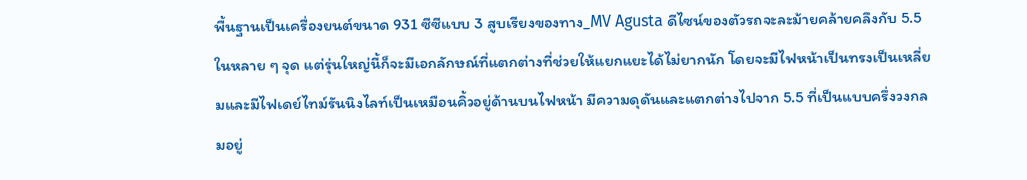พื้นฐานเป็นเครื่องยนต์ขนาด 931 ซีซีแบบ 3 สูบเรียงของทาง_MV Agusta ดีไซน์ของตัวรถจะละม้ายคล้ายคลึงกับ 5.5 ในหลาย ๆ จุด แต่รุ่นใหญ่นี้ก็จะมีเอกลักษณ์ที่แตกต่างที่ช่วยให้แยกแยะได้ไม่ยากนัก โดยจะมีไฟหน้าเป็นทรงเป็นเหลี่ยมและมีไฟเดย์ไทม์รันนิงไลท์เป็นเหมือนคิ้วอยู่ด้านบนไฟหน้า มีความดุดันและแตกต่างไปจาก 5.5 ที่เป็นแบบครึ่งวงกลมอยู่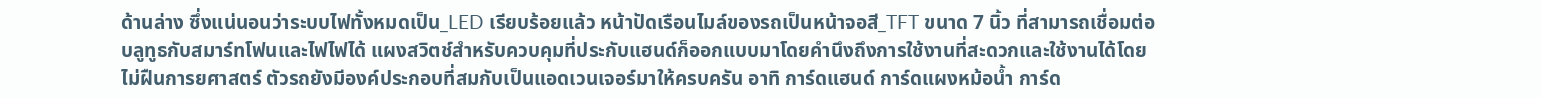ด้านล่าง ซึ่งแน่นอนว่าระบบไฟทั้งหมดเป็น_LED เรียบร้อยแล้ว หน้าปัดเรือนไมล์ของรถเป็นหน้าจอสี_TFT ขนาด 7 นิ้ว ที่สามารถเชื่อมต่อบลูทูธกับสมาร์ทโฟนและไฟไฟได้ แผงสวิตช์สำหรับควบคุมที่ประกับแฮนด์ก็ออกแบบมาโดยคำนึงถึงการใช้งานที่สะดวกและใช้งานได้โดยไม่ฝืนการยศาสตร์ ตัวรถยังมีองค์ประกอบที่สมกับเป็นแอดเวนเจอร์มาให้ครบครัน อาทิ การ์ดแฮนด์ การ์ดแผงหม้อน้ำ การ์ด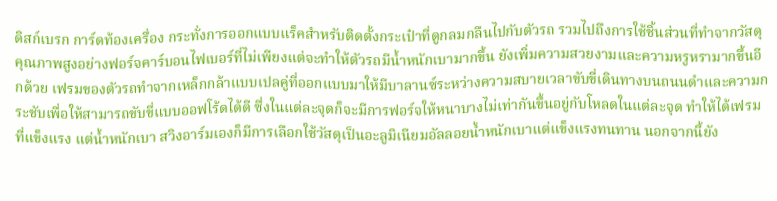ดิสก์เบรก การ์ดท้องเครื่อง กระทั่งการออกแบบแร็คสำหรับติดตั้งกระเป๋าที่ดูกลมกลืนไปกับตัวรถ รวมไปถึงการใช้ชิ้นส่วนที่ทำจากวัสดุคุณภาพสูงอย่างฟอร์จคาร์บอนไฟเบอร์ที่ไม่เพียงแต่จะทำให้ตัวรถมีน้ำหนักเบามากขึ้น ยังเพิ่มความสวยงามและความหรูหรามากขึ้นอีกด้วย เฟรมของตัวรถทำจากเหล็กกล้าแบบเปลคู่ที่ออกแบบมาให้มีบาลานซ์ระหว่างความสบายเวลาขับขี่เดินทางบนถนนดำและความกระชับเพื่อให้สามารถขับขี่แบบออฟโร้ดได้ดี ซึ่งในแต่ละจุดก็จะมีการฟอร์จให้หนาบางไม่เท่ากันขึ้นอยู่กับโหลดในแต่ละจุด ทำให้ได้เฟรมที่แข็งแรง แต่น้ำหนักเบา สวิงอาร์มเองก็มีการเลือกใช้วัสดุเป็นอะลูมิเนียมอัลลอยน้ำหนักเบาแต่แข็งแรงทนทาน นอกจากนี้ยัง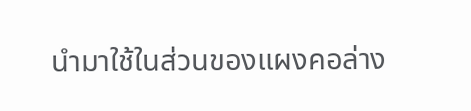นำมาใช้ในส่วนของแผงคอล่าง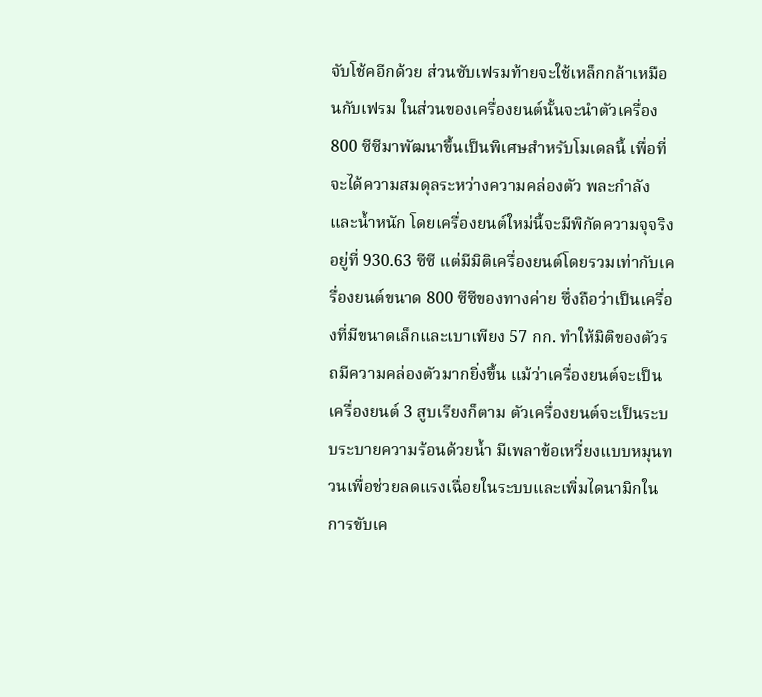จับโช้คอีกด้วย ส่วนซับเฟรมท้ายจะใช้เหล็กกล้าเหมือนกับเฟรม ในส่วนของเครื่องยนต์นั้นจะนำตัวเครื่อง 800 ซีซีมาพัฒนาขึ้นเป็นพิเศษสำหรับโมเดลนี้ เพื่อที่จะได้ความสมดุลระหว่างความคล่องตัว พละกำลังและน้ำหนัก โดยเครื่องยนต์ใหม่นี้จะมีพิกัดความจุจริงอยู่ที่ 930.63 ซีซี แต่มีมิติเครื่องยนต์โดยรวมเท่ากับเครื่องยนต์ขนาด 800 ซีซีของทางค่าย ซึ่งถือว่าเป็นเครื่องที่มีขนาดเล็กและเบาเพียง 57 กก. ทำให้มิติของตัวรถมีความคล่องตัวมากยิ่งขึ้น แม้ว่าเครื่องยนต์จะเป็นเครื่องยนต์ 3 สูบเรียงก็ตาม ตัวเครื่องยนต์จะเป็นระบบระบายความร้อนด้วยน้ำ มีเพลาข้อเหวี่ยงแบบหมุนทวนเพื่อช่วยลดแรงเฉื่อยในระบบและเพิ่มไดนามิกในการขับเค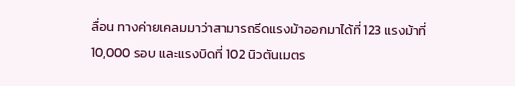ลื่อน ทางค่ายเคลมมาว่าสามารถรีดแรงม้าออกมาได้ที่ 123 แรงม้าที่ 10,000 รอบ และแรงบิดที่ 102 นิวตันเมตร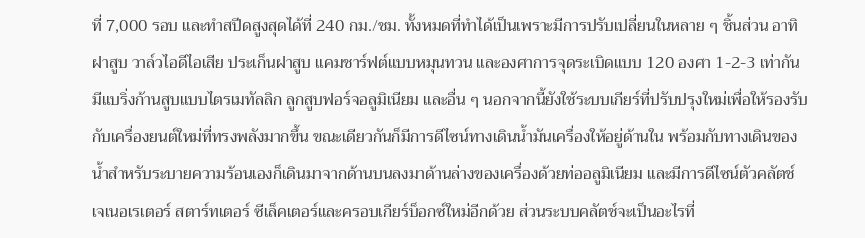ที่ 7,000 รอบ และทำสปีดสูงสุดได้ที่ 240 กม./ชม. ทั้งหมดที่ทำได้เป็นเพราะมีการปรับเปลี่ยนในหลาย ๆ ชิ้นส่วน อาทิ ฝาสูบ วาล์วไอดีไอเสีย ประเก็นฝาสูบ แคมชาร์ฟต์แบบหมุนทวน และองศาการจุดระเบิดแบบ 120 องศา 1-2-3 เท่ากัน มีแบริ่งก้านสูบแบบไตรเมทัลลิก ลูกสูบฟอร์จอลูมิเนียม และอื่น ๆ นอกจากนี้ยังใช้ระบบเกียร์ที่ปรับปรุงใหม่เพื่อให้รองรับกับเครื่องยนต์ใหม่ที่ทรงพลังมากขึ้น ขณะเดียวกันก็มีการดีไซน์ทางเดินน้ำมันเครื่องให้อยู่ด้านใน พร้อมกับทางเดินของน้ำสำหรับระบายความร้อนเองก็เดินมาจากด้านบนลงมาด้านล่างของเครื่องด้วยท่ออลูมิเนียม และมีการดีไซน์ตัวคลัตช์ เจเนอเรเตอร์ สตาร์ทเตอร์ ซีเล็คเตอร์และครอบเกียร์บ็อกซ์ใหม่อีกด้วย ส่วนระบบคลัตช์จะเป็นอะไรที่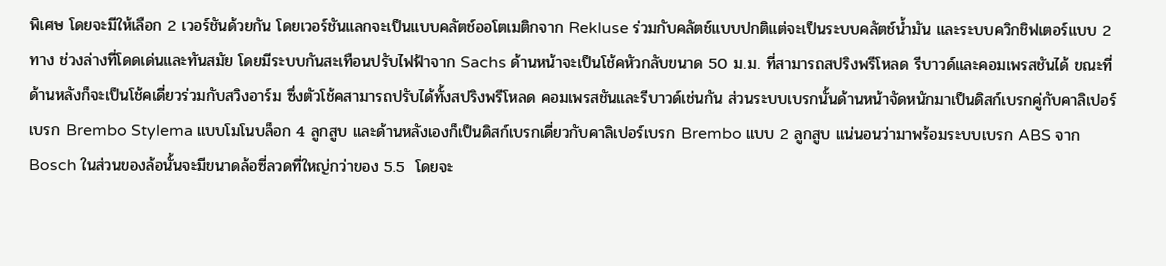พิเศษ โดยจะมีให้เลือก 2 เวอร์ชันด้วยกัน โดยเวอร์ชันแลกจะเป็นแบบคลัตช์ออโตเมติกจาก Rekluse ร่วมกับคลัตช์แบบปกติแต่จะเป็นระบบคลัตช์น้ำมัน และระบบควิกชิฟเตอร์แบบ 2 ทาง ช่วงล่างที่โดดเด่นและทันสมัย โดยมีระบบกันสะเทือนปรับไฟฟ้าจาก Sachs ด้านหน้าจะเป็นโช้คหัวกลับขนาด 50 ม.ม. ที่สามารถสปริงพรีโหลด รีบาวด์และคอมเพรสชันได้ ขณะที่ด้านหลังก็จะเป็นโช้คเดี่ยวร่วมกับสวิงอาร์ม ซึ่งตัวโช้คสามารถปรับได้ทั้งสปริงพรีโหลด คอมเพรสชันและรีบาวด์เช่นกัน ส่วนระบบเบรกนั้นด้านหน้าจัดหนักมาเป็นดิสก์เบรกคู่กับคาลิเปอร์เบรก Brembo Stylema แบบโมโนบล็อก 4 ลูกสูบ และด้านหลังเองก็เป็นดิสก์เบรกเดี่ยวกับคาลิเปอร์เบรก Brembo แบบ 2 ลูกสูบ แน่นอนว่ามาพร้อมระบบเบรก ABS จาก Bosch ในส่วนของล้อนั้นจะมีขนาดล้อซี่ลวดที่ใหญ่กว่าของ 5.5  โดยจะ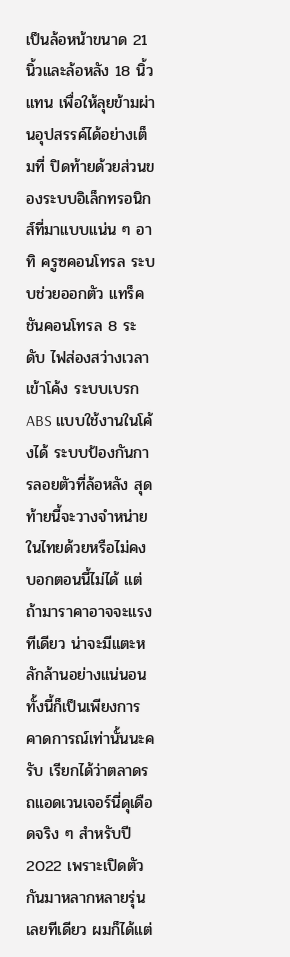เป็นล้อหน้าขนาด 21 นิ้วและล้อหลัง 18 นิ้ว แทน เพื่อให้ลุยข้ามผ่านอุปสรรค์ได้อย่างเต็มที่ ปิดท้ายด้วยส่วนของระบบอิเล็กทรอนิกส์ที่มาแบบแน่น ๆ อาทิ ครูซคอนโทรล ระบบช่วยออกตัว แทร็คชันคอนโทรล 8 ระดับ ไฟส่องสว่างเวลาเข้าโค้ง ระบบเบรก ABS แบบใช้งานในโค้งได้ ระบบป้องกันการลอยตัวที่ล้อหลัง สุดท้ายนี้จะวางจำหน่ายในไทยด้วยหรือไม่คงบอกตอนนี้ไม่ได้ แต่ถ้ามาราคาอาจจะแรงทีเดียว น่าจะมีแตะหลักล้านอย่างแน่นอน ทั้งนี้ก็เป็นเพียงการคาดการณ์เท่านั้นนะครับ เรียกได้ว่าตลาดรถแอดเวนเจอร์นี่ดุเดือดจริง ๆ สำหรับปี 2022 เพราะเปิดตัวกันมาหลากหลายรุ่นเลยทีเดียว ผมก็ได้แต่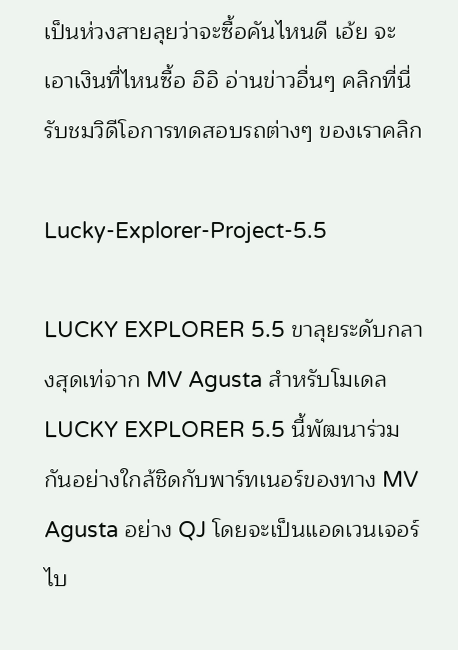เป็นห่วงสายลุยว่าจะซื้อคันไหนดี เอ้ย จะเอาเงินที่ไหนซื้อ อิอิ อ่านข่าวอื่นๆ คลิกที่นี่ รับชมวิดีโอการทดสอบรถต่างๆ ของเราคลิก

Lucky-Explorer-Project-5.5

LUCKY EXPLORER 5.5 ขาลุยระดับกลางสุดเท่จาก MV Agusta สำหรับโมเดล LUCKY EXPLORER 5.5 นี้พัฒนาร่วมกันอย่างใกล้ชิดกับพาร์ทเนอร์ของทาง MV Agusta อย่าง QJ โดยจะเป็นแอดเวนเจอร์ไบ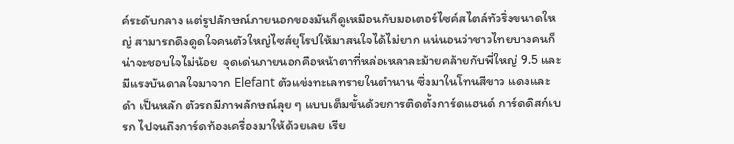ค์ระดับกลาง แต่รูปลักษณ์ภายนอกของมันก็ดูเหมือนกับมอเตอร์ไซค์สไตล์ทัวริ่งขนาดใหญ่ สามารถดึงดูดใจคนตัวใหญ่ไซส์ยุโรปให้มาสนใจได้ไม่ยาก แน่นอนว่าชาวไทยบางคนก็น่าจะชอบใจไม่น้อย  จุดเด่นภายนอกคือหน้าตาที่หล่อเหลาละม้ายคล้ายกับพี่ใหญ่ 9.5 และมีแรงบันดาลใจมาจาก Elefant ตัวแข่งทะเลทรายในตำนาน ซึ่งมาในโทนสีขาว แดงและดำ เป็นหลัก ตัวรถมีภาพลักษณ์ลุย ๆ แบบเต็มขั้นด้วยการติดตั้งการ์ดแฮนด์ การ์ดดิสก์เบรก ไปจนถึงการ์ดท้องเครื่องมาให้ด้วยเลย เรีย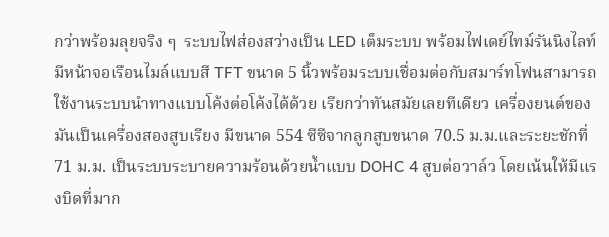กว่าพร้อมลุยจริง ๆ  ระบบไฟส่องสว่างเป็น LED เต็มระบบ พร้อมไฟเดย์ไทม์รันนิงไลท์ มีหน้าจอเรือนไมล์แบบสี TFT ขนาด 5 นิ้วพร้อมระบบเชื่อมต่อกับสมาร์ทโฟนสามารถใช้งานระบบนำทางแบบโค้งต่อโค้งได้ด้วย เรียกว่าทันสมัยเลยทีเดียว เครื่องยนต์ของมันเป็นเครื่องสองสูบเรียง มีขนาด 554 ซีซีจากลูกสูบขนาด 70.5 ม.ม.และระยะชักที่ 71 ม.ม. เป็นระบบระบายความร้อนด้วยน้ำแบบ DOHC 4 สูบต่อวาล์ว โดยเน้นให้มีแรงบิดที่มาก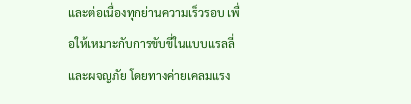และต่อเนื่องทุกย่านความเร็วรอบ เพื่อให้เหมาะกับการขับขี่ในแบบแรลลี่และผจญภัย โดยทางค่ายเคลมแรง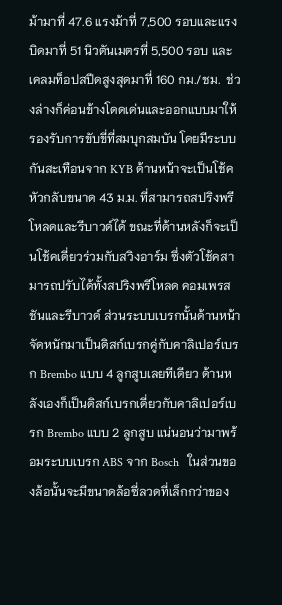ม้ามาที่ 47.6 แรงม้าที่ 7,500 รอบและแรงบิดมาที่ 51 นิวตันเมตรที่ 5,500 รอบ และเคลมท็อปสปีดสูงสุดมาที่ 160 กม./ชม.  ช่วงล่างก็ค่อนข้างโดดเด่นและออกแบบมาให้รองรับการขับขี่ที่สมบุกสมบัน โดยมีระบบกันสะเทือนจาก KYB ด้านหน้าจะเป็นโช้คหัวกลับขนาด 43 ม.ม. ที่สามารถสปริงพรีโหลดและรีบาวด์ได้ ขณะที่ด้านหลังก็จะเป็นโช้คเดี่ยวร่วมกับสวิงอาร์ม ซึ่งตัวโช้คสามารถปรับได้ทั้งสปริงพรีโหลด คอมเพรสชันและรีบาวด์ ส่วนระบบเบรกนั้นด้านหน้าจัดหนักมาเป็นดิสก์เบรกคู่กับคาลิเปอร์เบรก Brembo แบบ 4 ลูกสูบเลยทีเดียว ด้านหลังเองก็เป็นดิสก์เบรกเดี่ยวกับคาลิเปอร์เบรก Brembo แบบ 2 ลูกสูบ แน่นอนว่ามาพร้อมระบบเบรก ABS จาก Bosch   ในส่วนของล้อนั้นจะมีขนาดล้อซี่ลวดที่เล็กกว่าของ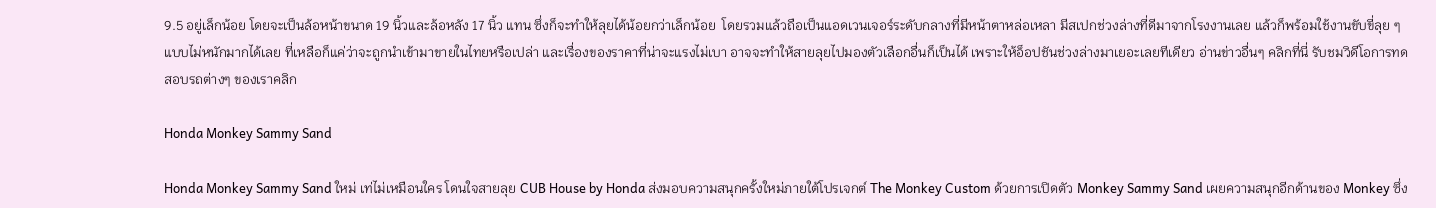9.5 อยู่เล็กน้อย โดยจะเป็นล้อหน้าขนาด 19 นิ้วและล้อหลัง 17 นิ้ว แทน ซึ่งก็จะทำให้ลุยได้น้อยกว่าเล็กน้อย  โดยรวมแล้วถือเป็นแอดเวนเจอร์ระดับกลางที่มีหน้าตาหล่อเหลา มีสเปกช่วงล่างที่ดีมาจากโรงงานเลย แล้วก็พร้อมใช้งานขับขี่ลุย ๆ แบบไม่หนักมากได้เลย ที่เหลือก็แค่ว่าจะถูกนำเข้ามาขายในไทยหรือเปล่า และเรื่องของราคาที่น่าจะแรงไม่เบา อาจจะทำให้สายลุยไปมองตัวเลือกอื่นก็เป็นได้ เพราะให้อ็อปชันช่วงล่างมาเยอะเลยทีเดียว อ่านข่าวอื่นๆ คลิกที่นี่ รับชมวิดีโอการทดสอบรถต่างๆ ของเราคลิก

Honda Monkey Sammy Sand

Honda Monkey Sammy Sand ใหม่ เท่ไม่เหมือนใคร โดนใจสายลุย CUB House by Honda ส่งมอบความสนุกครั้งใหม่ภายใต้โปรเจกต์ The Monkey Custom ด้วยการเปิดตัว Monkey Sammy Sand เผยความสนุกอีกด้านของ Monkey ซึ่ง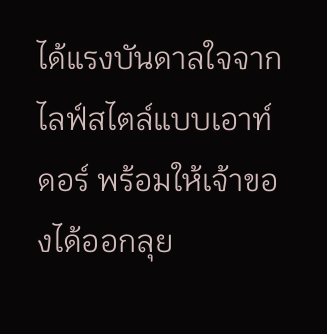ได้แรงบันดาลใจจากไลฟ์สไตล์แบบเอาท์ดอร์ พร้อมให้เจ้าของได้ออกลุย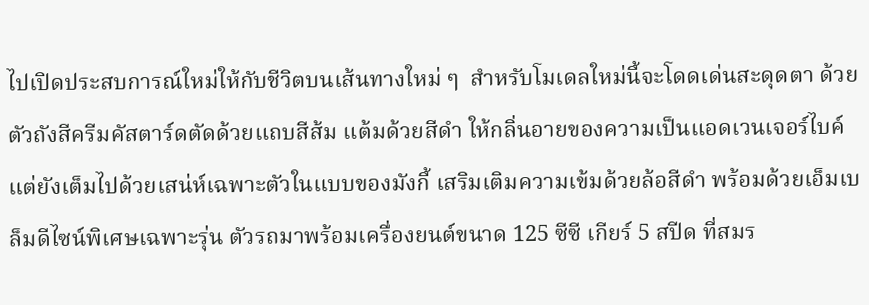ไปเปิดประสบการณ์ใหม่ให้กับชีวิตบนเส้นทางใหม่ ๆ  สำหรับโมเดลใหม่นี้จะโดดเด่นสะดุดตา ด้วยตัวถังสีครีมคัสตาร์ดตัดด้วยแถบสีส้ม แต้มด้วยสีดำ ให้กลิ่นอายของความเป็นแอดเวนเจอร์ไบค์ แต่ยังเต็มไปด้วยเสน่ห์เฉพาะตัวในแบบของมังกี้ เสริมเติมความเข้มด้วยล้อสีดำ พร้อมด้วยเอ็มเบล็มดีไซน์พิเศษเฉพาะรุ่น ตัวรถมาพร้อมเครื่องยนต์ขนาด 125 ซีซี เกียร์ 5 สปีด ที่สมร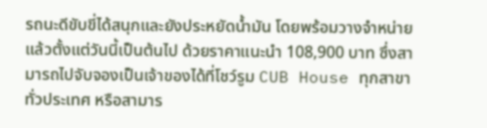รถนะดีขับขี่ได้สนุกและยังประหยัดน้ำมัน โดยพร้อมวางจำหน่ายแล้วตั้งแต่วันนี้เป็นต้นไป ด้วยราคาแนะนำ 108,900 บาท ซึ่งสามารถไปจับจองเป็นเจ้าของได้ที่โชว์รูม CUB House ทุกสาขาทั่วประเทศ หรือสามาร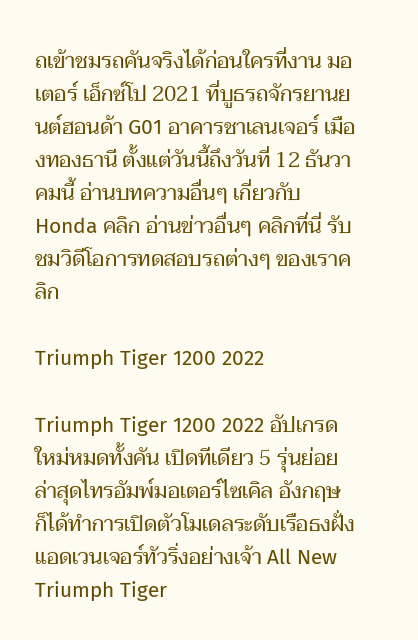ถเข้าชมรถคันจริงได้ก่อนใครที่งาน มอเตอร์ เอ็กซ์โป 2021 ที่บูธรถจักรยานยนต์ฮอนด้า G01 อาคารชาเลนเจอร์ เมืองทองธานี ตั้งแต่วันนี้ถึงวันที่ 12 ธันวาคมนี้ อ่านบทความอื่นๆ เกี่ยวกับ Honda คลิก อ่านข่าวอื่นๆ คลิกที่นี่ รับชมวิดีโอการทดสอบรถต่างๆ ของเราคลิก

Triumph Tiger 1200 2022

Triumph Tiger 1200 2022 อัปเกรดใหม่หมดทั้งคัน เปิดทีเดียว 5 รุ่นย่อย ล่าสุดไทรอัมพ์มอเตอร์ไซเคิล อังกฤษ ก็ได้ทำการเปิดตัวโมเดลระดับเรือธงฝั่งแอดเวนเจอร์ทัวริ่งอย่างเจ้า All New Triumph Tiger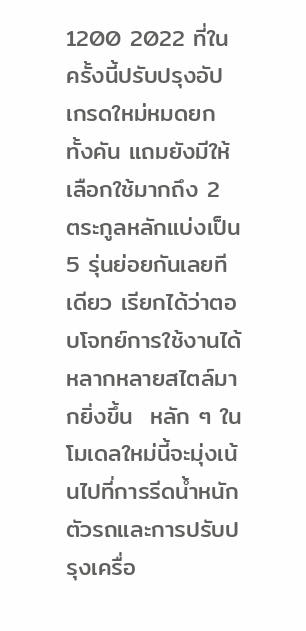1200 2022 ที่ในครั้งนี้ปรับปรุงอัปเกรดใหม่หมดยกทั้งคัน แถมยังมีให้เลือกใช้มากถึง 2 ตระกูลหลักแบ่งเป็น 5 รุ่นย่อยกันเลยทีเดียว เรียกได้ว่าตอบโจทย์การใช้งานได้หลากหลายสไตล์มากยิ่งขึ้น  หลัก ๆ ในโมเดลใหม่นี้จะมุ่งเน้นไปที่การรีดน้ำหนักตัวรถและการปรับปรุงเครื่อ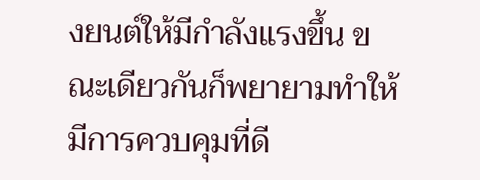งยนต์ให้มีกำลังแรงขึ้น ขณะเดียวกันก็พยายามทำให้มีการควบคุมที่ดี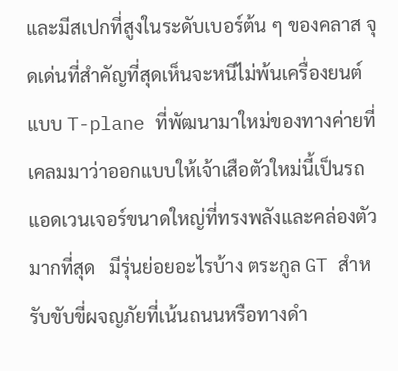และมีสเปกที่สูงในระดับเบอร์ต้น ๆ ของคลาส จุดเด่นที่สำคัญที่สุดเห็นจะหนีไม่พ้นเครื่องยนต์แบบ T-plane ที่พัฒนามาใหม่ของทางค่ายที่เคลมมาว่าออกแบบให้เจ้าเสือตัวใหม่นี้เป็นรถแอดเวนเจอร์ขนาดใหญ่ที่ทรงพลังและคล่องตัวมากที่สุด   มีรุ่นย่อยอะไรบ้าง ตระกูล GT สำหรับขับขี่ผจญภัยที่เน้นถนนหรือทางดำ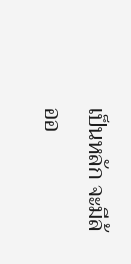เป็นหลัก จะมีล้ออ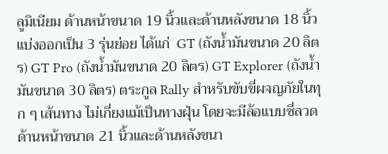ลูมิเนียม ด้านหน้าขนาด 19 นิ้วและด้านหลังขนาด 18 นิ้ว แบ่งออกเป็น 3 รุ่นย่อย ได้แก่  GT (ถังน้ำมันขนาด 20 ลิตร) GT Pro (ถังน้ำมันขนาด 20 ลิตร) GT Explorer (ถังน้ำมันขนาด 30 ลิตร) ตระกูล Rally สำหรับขับขี่ผจญภัยในทุก ๆ เส้นทาง ไม่เกี่ยงแม้เป็นทางฝุ่น โดยจะมีล้อแบบซี่ลวด ด้านหน้าขนาด 21 นิ้วและด้านหลังขนา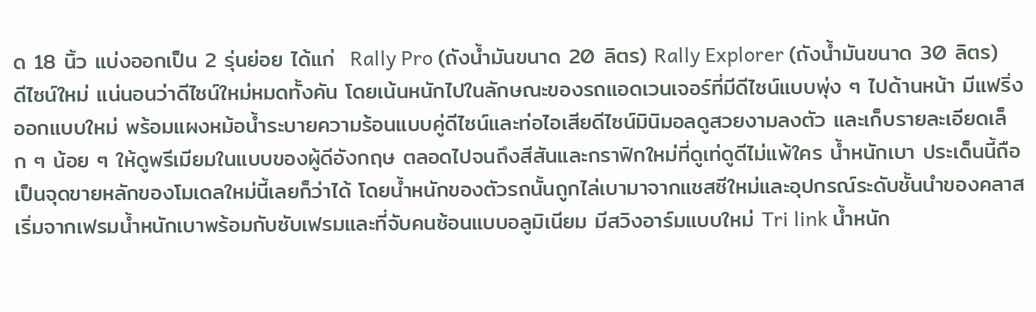ด 18 นิ้ว แบ่งออกเป็น 2 รุ่นย่อย ได้แก่  Rally Pro (ถังน้ำมันขนาด 20 ลิตร) Rally Explorer (ถังน้ำมันขนาด 30 ลิตร)   ดีไซน์ใหม่ แน่นอนว่าดีไซน์ใหม่หมดทั้งคัน โดยเน้นหนักไปในลักษณะของรถแอดเวนเจอร์ที่มีดีไซน์แบบพุ่ง ๆ ไปด้านหน้า มีแฟริ่งออกแบบใหม่ พร้อมแผงหม้อน้ำระบายความร้อนแบบคู่ดีไซน์และท่อไอเสียดีไซน์มินิมอลดูสวยงามลงตัว และเก็บรายละเอียดเล็ก ๆ น้อย ๆ ให้ดูพรีเมียมในแบบของผู้ดีอังกฤษ ตลอดไปจนถึงสีสันและกราฟิกใหม่ที่ดูเท่ดูดีไม่แพ้ใคร น้ำหนักเบา ประเด็นนี้ถือเป็นจุดขายหลักของโมเดลใหม่นี้เลยก็ว่าได้ โดยน้ำหนักของตัวรถนั้นถูกไล่เบามาจากแชสซีใหม่และอุปกรณ์ระดับชั้นนำของคลาส เริ่มจากเฟรมน้ำหนักเบาพร้อมกับซับเฟรมและที่จับคนซ้อนแบบอลูมิเนียม มีสวิงอาร์มแบบใหม่ Tri link น้ำหนัก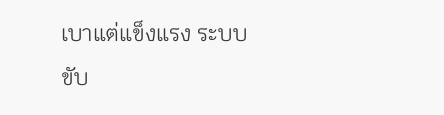เบาแต่แข็งแรง ระบบขับ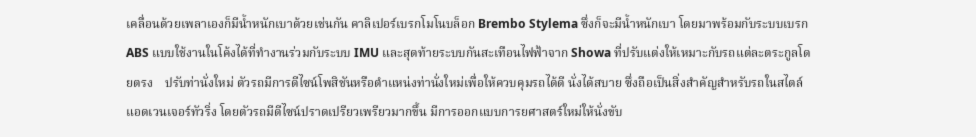เคลื่อนด้วยเพลาเองก็มีน้ำหนักเบาด้วยเช่นกัน คาลิเปอร์เบรกโมโนบล็อก Brembo Stylema ซึ่งก็จะมีน้ำหนักเบา โดยมาพร้อมกับระบบเบรก ABS แบบใช้งานในโค้งได้ที่ทำงานร่วมกับระบบ IMU และสุดท้ายระบบกันสะเทือนไฟฟ้าจาก Showa ที่ปรับแต่งให้เหมาะกับรถแต่ละตระกูลโดยตรง    ปรับท่านั่งใหม่ ตัวรถมีการดีไซน์โพสิชันหรือตำแหน่งท่านั่งใหม่เพื่อให้ควบคุมรถได้ดี นั่งได้สบาย ซึ่งถือเป็นสิ่งสำคัญสำหรับรถในสไตล์แอดเวนเจอร์ทัวริ่ง โดยตัวรถมีดีไซน์ปราดเปรียวเพรียวมากขึ้น มีการออกแบบการยศาสตร์ใหม่ให้นั่งขับ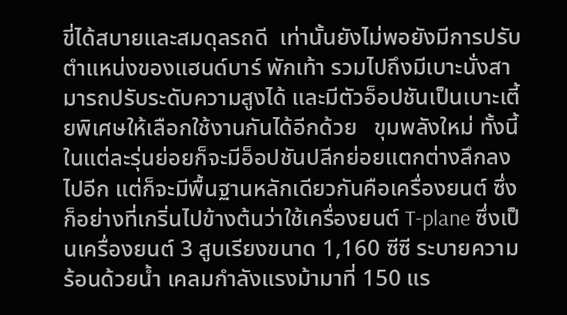ขี่ได้สบายและสมดุลรถดี  เท่านั้นยังไม่พอยังมีการปรับตำแหน่งของแฮนด์บาร์ พักเท้า รวมไปถึงมีเบาะนั่งสามารถปรับระดับความสูงได้ และมีตัวอ็อปชันเป็นเบาะเตี้ยพิเศษให้เลือกใช้งานกันได้อีกด้วย   ขุมพลังใหม่ ทั้งนี้ในแต่ละรุ่นย่อยก็จะมีอ็อปชันปลีกย่อยแตกต่างลึกลงไปอีก แต่ก็จะมีพื้นฐานหลักเดียวกันคือเครื่องยนต์ ซึ่งก็อย่างที่เกริ่นไปข้างต้นว่าใช้เครื่องยนต์ T-plane ซึ่งเป็นเครื่องยนต์ 3 สูบเรียงขนาด 1,160 ซีซี ระบายความร้อนด้วยน้ำ เคลมกำลังแรงม้ามาที่ 150 แร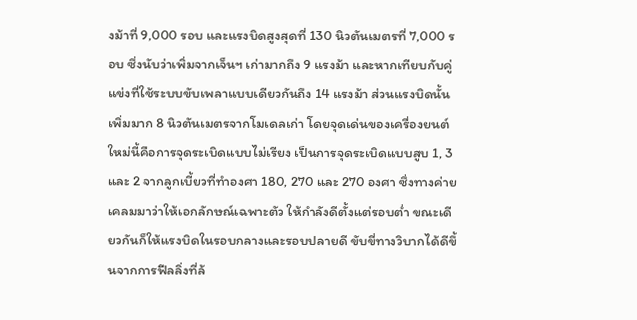งม้าที่ 9,000 รอบ และแรงบิดสูงสุดที่ 130 นิวตันเมตรที่ 7,000 รอบ ซึ่งนับว่าเพิ่มจากเจ็นฯ เก่ามากถึง 9 แรงม้า และหากเทียบกับคู่แข่งที่ใช้ระบบขับเพลาแบบเดียวกันถึง 14 แรงม้า ส่วนแรงบิดนั้นเพิ่มมาก 8 นิวตันเมตรจากโมเดลเก่า โดยจุดเด่นของเครื่องยนต์ใหม่นี้คือการจุดระเบิดแบบไม่เรียง เป็นการจุดระเบิดแบบสูบ 1, 3 และ 2 จากลูกเบี้ยวที่ทำองศา 180, 270 และ 270 องศา ซึ่งทางค่ายเคลมมาว่าให้เอกลักษณ์เฉพาะตัว ให้กำลังดีตั้งแต่รอบต่ำ ขณะเดียวกันก็ให้แรงบิดในรอบกลางและรอบปลายดี ขับขี่ทางวิบากได้ดีขึ้นจากการฟีลลิ่งที่ล้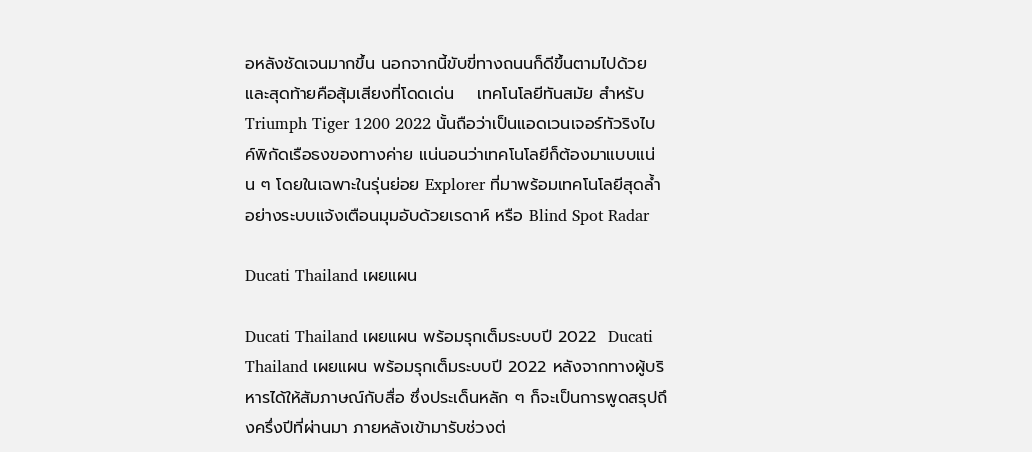อหลังชัดเจนมากขึ้น นอกจากนี้ขับขี่ทางถนนก็ดีขึ้นตามไปด้วย และสุดท้ายคือสุ้มเสียงที่โดดเด่น    เทคโนโลยีทันสมัย สำหรับ Triumph Tiger 1200 2022 นั้นถือว่าเป็นแอดเวนเจอร์ทัวริงไบค์พิกัดเรือธงของทางค่าย แน่นอนว่าเทคโนโลยีก็ต้องมาแบบแน่น ๆ โดยในเฉพาะในรุ่นย่อย Explorer ที่มาพร้อมเทคโนโลยีสุดล้ำอย่างระบบแจ้งเตือนมุมอับด้วยเรดาห์ หรือ Blind Spot Radar

Ducati Thailand เผยแผน

Ducati Thailand เผยแผน พร้อมรุกเต็มระบบปี 2022  Ducati Thailand เผยแผน พร้อมรุกเต็มระบบปี 2022 หลังจากทางผู้บริหารได้ให้สัมภาษณ์กับสื่อ ซึ่งประเด็นหลัก ๆ ก็จะเป็นการพูดสรุปถึงครึ่งปีที่ผ่านมา ภายหลังเข้ามารับช่วงต่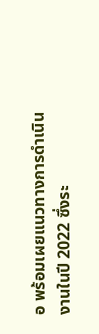อ พร้อมเผยแนวทางการดำเนินงานในปี 2022 ซึ่งระ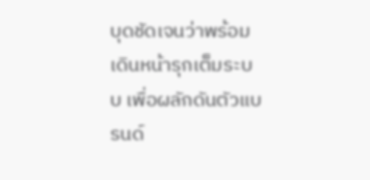บุดชัดเจนว่าพร้อมเดินหน้ารุกเต็มระบบ เพื่อผลักดันตัวแบรนด์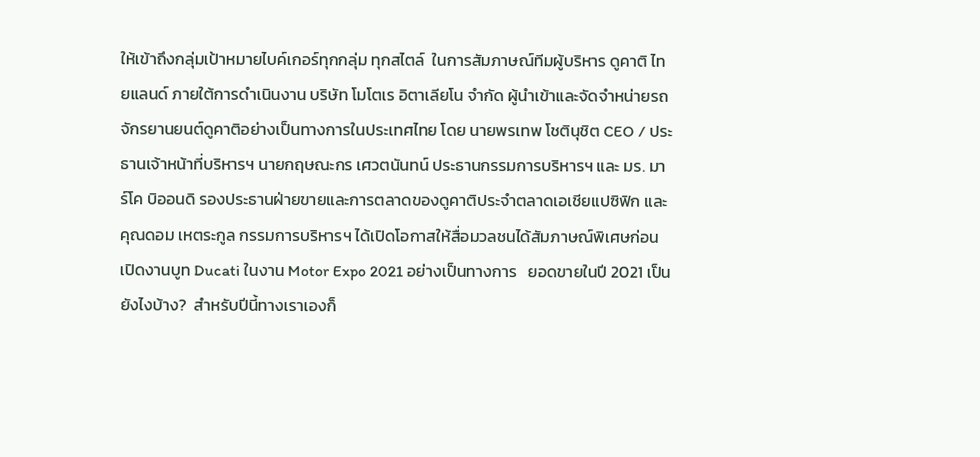ให้เข้าถึงกลุ่มเป้าหมายไบค์เกอร์ทุกกลุ่ม ทุกสไตล์  ในการสัมภาษณ์ทีมผู้บริหาร ดูคาติ ไทยแลนด์ ภายใต้การดำเนินงาน บริษัท โมโตเร อิตาเลียโน จำกัด ผู้นำเข้าและจัดจำหน่ายรถจักรยานยนต์ดูคาติอย่างเป็นทางการในประเทศไทย โดย นายพรเทพ โชตินุชิต CEO / ประธานเจ้าหน้าที่บริหารฯ นายกฤษณะกร เศวตนันทน์ ประธานกรรมการบริหารฯ และ มร. มาร์โค บิออนดิ รองประธานฝ่ายขายและการตลาดของดูคาติประจำตลาดเอเชียแปซิฟิก และ คุณดอม เหตระกูล กรรมการบริหารฯ ได้เปิดโอกาสให้สื่อมวลชนได้สัมภาษณ์พิเศษก่อนเปิดงานบูท Ducati ในงาน Motor Expo 2021 อย่างเป็นทางการ   ยอดขายในปี 2021 เป็นยังไงบ้าง?  สำหรับปีนี้ทางเราเองก็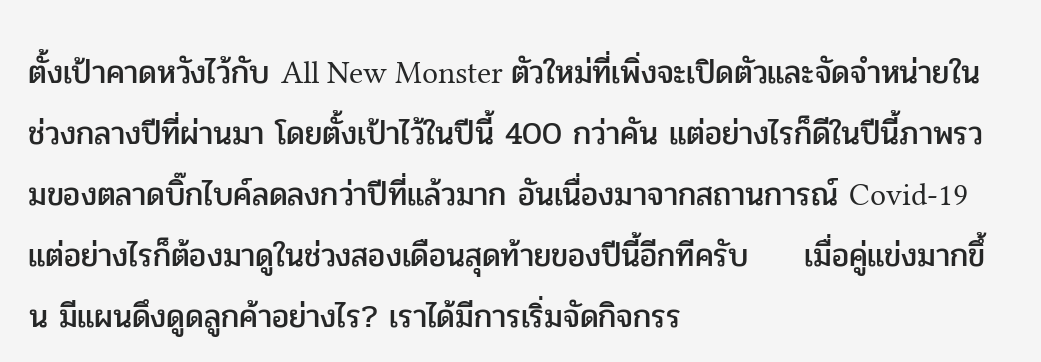ตั้งเป้าคาดหวังไว้กับ All New Monster ตัวใหม่ที่เพิ่งจะเปิดตัวและจัดจำหน่ายในช่วงกลางปีที่ผ่านมา โดยตั้งเป้าไว้ในปีนี้ 400 กว่าคัน แต่อย่างไรก็ดีในปีนี้ภาพรวมของตลาดบิ๊กไบค์ลดลงกว่าปีที่แล้วมาก อันเนื่องมาจากสถานการณ์ Covid-19 แต่อย่างไรก็ต้องมาดูในช่วงสองเดือนสุดท้ายของปีนี้อีกทีครับ     เมื่อคู่แข่งมากขึ้น มีแผนดึงดูดลูกค้าอย่างไร? เราได้มีการเริ่มจัดกิจกรร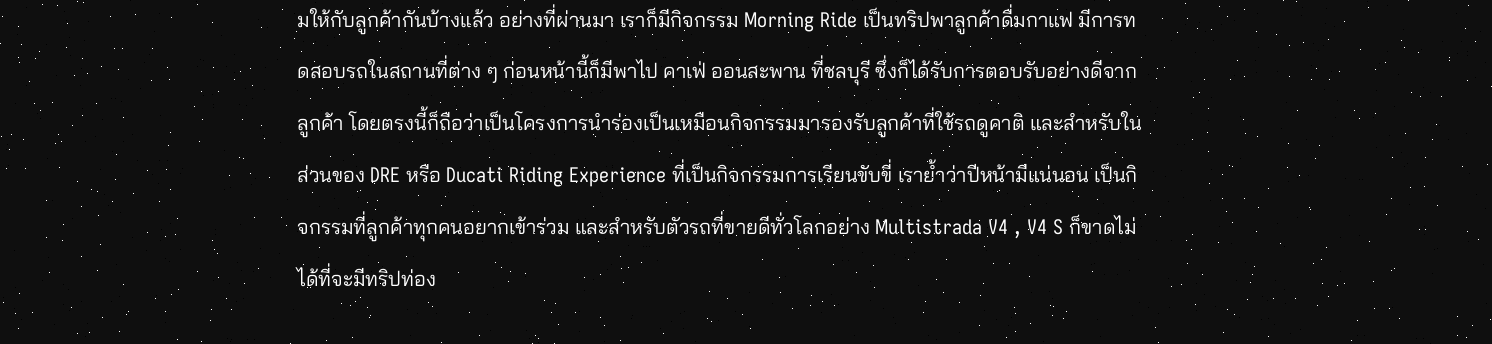มให้กับลูกค้ากันบ้างแล้ว อย่างที่ผ่านมา เราก็มีกิจกรรม Morning Ride เป็นทริปพาลูกค้าดื่มกาแฟ มีการทดสอบรถในสถานที่ต่าง ๆ ก่อนหน้านี้ก็มีพาไป คาเฟ่ ออนสะพาน ที่ชลบุรี ซึ่งก็ได้รับการตอบรับอย่างดีจากลูกค้า โดยตรงนี้ก็ถือว่าเป็นโครงการนำร่องเป็นเหมือนกิจกรรมมารองรับลูกค้าที่ใช้รถดูคาติ และสำหรับในส่วนของ DRE หรือ Ducati Riding Experience ที่เป็นกิจกรรมการเรียนขับขี่ เราย้ำว่าปีหน้ามีแน่นอน เป็นกิจกรรมที่ลูกค้าทุกคนอยากเข้าร่วม และสำหรับตัวรถที่ขายดีทั่วโลกอย่าง Multistrada V4 , V4 S ก็ขาดไม่ได้ที่จะมีทริปท่อง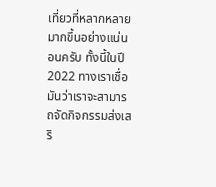เที่ยวที่หลากหลายมากขึ้นอย่างแน่นอนครับ ทั้งนี้ในปี 2022 ทางเราเชื่อมันว่าเราจะสามารถจัดกิจกรรมส่งเสริ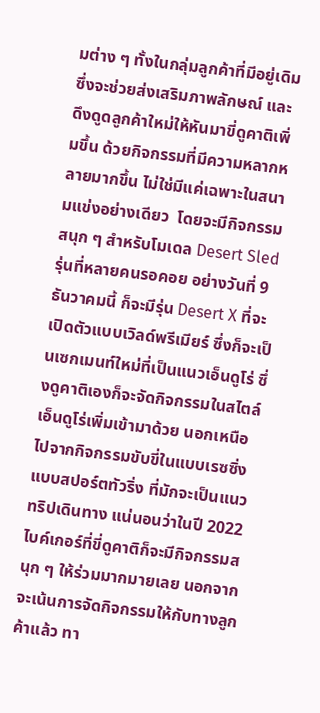มต่าง ๆ ทั้งในกลุ่มลูกค้าที่มีอยู่เดิม ซึ่งจะช่วยส่งเสริมภาพลักษณ์ และดึงดูดลูกค้าใหม่ให้หันมาขี่ดูคาติเพิ่มขึ้น ด้วยกิจกรรมที่มีความหลากหลายมากขึ้น ไม่ใช่มีแค่เฉพาะในสนามแข่งอย่างเดียว  โดยจะมีกิจกรรมสนุก ๆ สำหรับโมเดล Desert Sled รุ่นที่หลายคนรอคอย อย่างวันที่ 9 ธันวาคมนี้ ก็จะมีรุ่น Desert X ที่จะเปิดตัวแบบเวิลด์พรีเมียร์ ซึ่งก็จะเป็นเซกเมนท์ใหม่ที่เป็นแนวเอ็นดูโร่ ซึ่งดูคาติเองก็จะจัดกิจกรรมในสไตล์เอ็นดูโร่เพิ่มเข้ามาด้วย นอกเหนือไปจากกิจกรรมขับขี่ในแบบเรซซิ่ง แบบสปอร์ตทัวริ่ง ที่มักจะเป็นแนวทริปเดินทาง แน่นอนว่าในปี 2022 ไบค์เกอร์ที่ขี่ดูคาติก็จะมีกิจกรรมสนุก ๆ ให้ร่วมมากมายเลย นอกจากจะเน้นการจัดกิจกรรมให้กับทางลูกค้าแล้ว ทา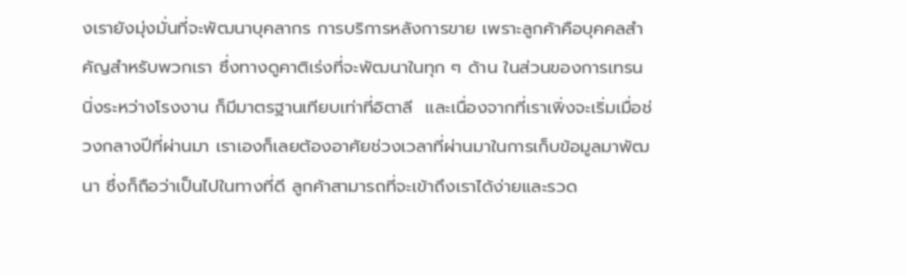งเรายังมุ่งมั่นที่จะพัฒนาบุคลากร การบริการหลังการขาย เพราะลูกค้าคือบุคคลสำคัญสำหรับพวกเรา ซึ่งทางดูคาติเร่งที่จะพัฒนาในทุก ๆ ด้าน ในส่วนของการเทรนนิ่งระหว่างโรงงาน ก็มีมาตรฐานเทียบเท่าที่อิตาลี  และเนื่องจากที่เราเพิ่งจะเริ่มเมื่อช่วงกลางปีที่ผ่านมา เราเองก็เลยต้องอาศัยช่วงเวลาที่ผ่านมาในการเก็บข้อมูลมาพัฒนา ซึ่งก็ถือว่าเป็นไปในทางที่ดี ลูกค้าสามารถที่จะเข้าถึงเราได้ง่ายและรวด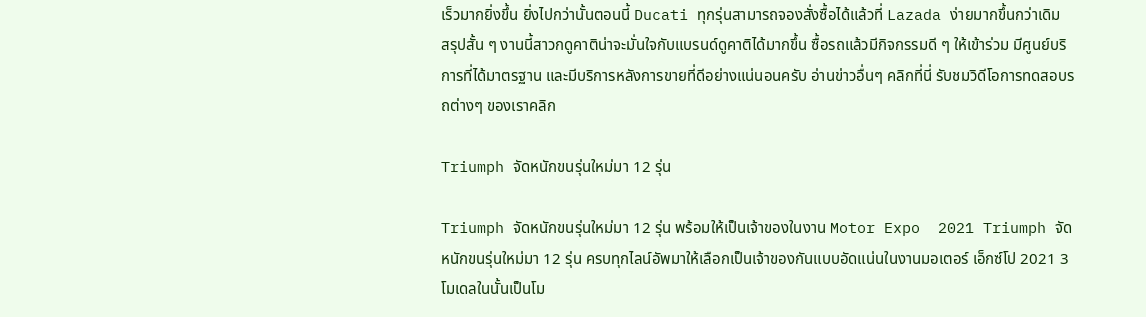เร็วมากยิ่งขึ้น ยิ่งไปกว่านั้นตอนนี้ Ducati ทุกรุ่นสามารถจองสั่งซื้อได้แล้วที่ Lazada ง่ายมากขึ้นกว่าเดิม    สรุปสั้น ๆ งานนี้สาวกดูคาติน่าจะมั่นใจกับแบรนด์ดูคาติได้มากขึ้น ซื้อรถแล้วมีกิจกรรมดี ๆ ให้เข้าร่วม มีศูนย์บริการที่ได้มาตรฐาน และมีบริการหลังการขายที่ดีอย่างแน่นอนครับ อ่านข่าวอื่นๆ คลิกที่นี่ รับชมวิดีโอการทดสอบรถต่างๆ ของเราคลิก

Triumph จัดหนักขนรุ่นใหม่มา 12 รุ่น

Triumph จัดหนักขนรุ่นใหม่มา 12 รุ่น พร้อมให้เป็นเจ้าของในงาน Motor Expo  2021 Triumph จัดหนักขนรุ่นใหม่มา 12 รุ่น ครบทุกไลน์อัพมาให้เลือกเป็นเจ้าของกันแบบอัดแน่นในงานมอเตอร์ เอ็กซ์โป 2021 3 โมเดลในนั้นเป็นโม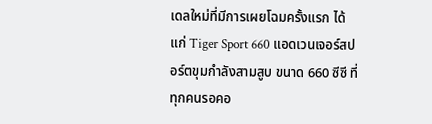เดลใหม่ที่มีการเผยโฉมครั้งแรก ได้แก่ Tiger Sport 660 แอดเวนเจอร์สปอร์ตขุมกำลังสามสูบ ขนาด 660 ซีซี ที่ทุกคนรอคอ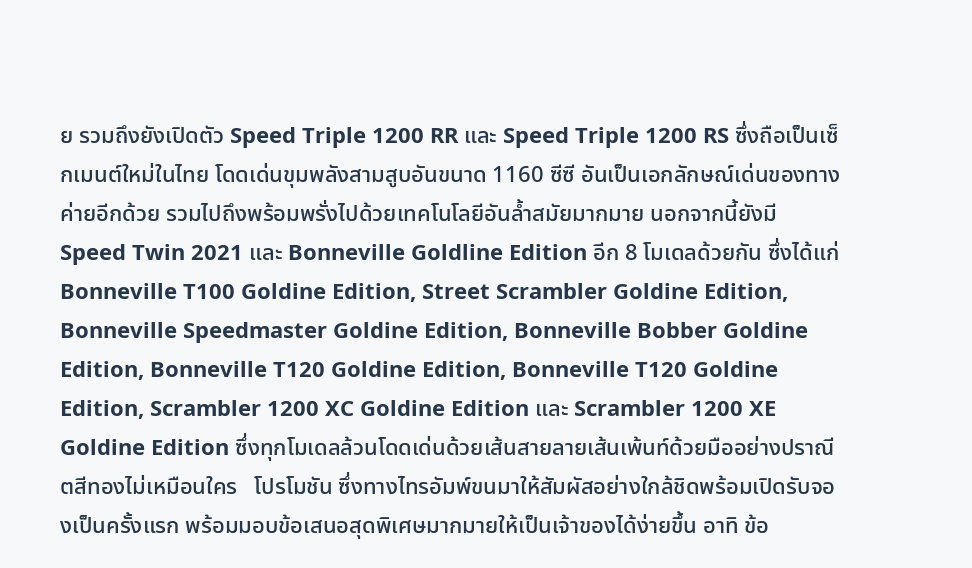ย รวมถึงยังเปิดตัว Speed Triple 1200 RR และ Speed Triple 1200 RS ซึ่งถือเป็นเซ็กเมนต์ใหม่ในไทย โดดเด่นขุมพลังสามสูบอันขนาด 1160 ซีซี อันเป็นเอกลักษณ์เด่นของทางค่ายอีกด้วย รวมไปถึงพร้อมพรั่งไปด้วยเทคโนโลยีอันล้ำสมัยมากมาย นอกจากนี้ยังมี Speed Twin 2021 และ Bonneville Goldline Edition อีก 8 โมเดลด้วยกัน ซึ่งได้แก่ Bonneville T100 Goldine Edition, Street Scrambler Goldine Edition, Bonneville Speedmaster Goldine Edition, Bonneville Bobber Goldine Edition, Bonneville T120 Goldine Edition, Bonneville T120 Goldine Edition, Scrambler 1200 XC Goldine Edition และ Scrambler 1200 XE Goldine Edition ซึ่งทุกโมเดลล้วนโดดเด่นด้วยเส้นสายลายเส้นเพ้นท์ด้วยมืออย่างปราณีตสีทองไม่เหมือนใคร   โปรโมชัน ซึ่งทางไทรอัมพ์ขนมาให้สัมผัสอย่างใกล้ชิดพร้อมเปิดรับจองเป็นครั้งแรก พร้อมมอบข้อเสนอสุดพิเศษมากมายให้เป็นเจ้าของได้ง่ายขึ้น อาทิ ข้อ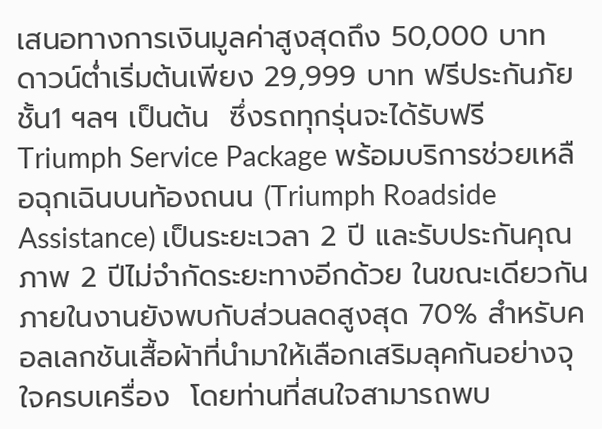เสนอทางการเงินมูลค่าสูงสุดถึง 50,000 บาท  ดาวน์ต่ำเริ่มต้นเพียง 29,999 บาท ฟรีประกันภัยชั้น1 ฯลฯ เป็นต้น  ซึ่งรถทุกรุ่นจะได้รับฟรี Triumph Service Package พร้อมบริการช่วยเหลือฉุกเฉินบนท้องถนน (Triumph Roadside Assistance) เป็นระยะเวลา 2 ปี และรับประกันคุณภาพ 2 ปีไม่จำกัดระยะทางอีกด้วย ในขณะเดียวกันภายในงานยังพบกับส่วนลดสูงสุด 70% สำหรับคอลเลกชันเสื้อผ้าที่นำมาให้เลือกเสริมลุคกันอย่างจุใจครบเครื่อง  โดยท่านที่สนใจสามารถพบ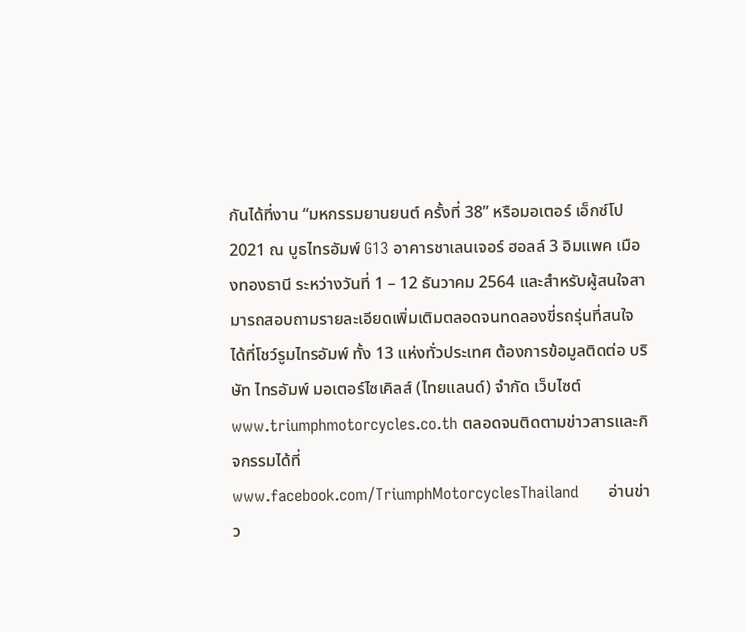กันได้ที่งาน “มหกรรมยานยนต์ ครั้งที่ 38” หรือมอเตอร์ เอ็กซ์โป 2021 ณ บูธไทรอัมพ์ G13 อาคารชาเลนเจอร์ ฮอลล์ 3 อิมแพค เมืองทองธานี ระหว่างวันที่ 1 – 12 ธันวาคม 2564 และสำหรับผู้สนใจสามารถสอบถามรายละเอียดเพิ่มเติมตลอดจนทดลองขี่รถรุ่นที่สนใจได้ที่โชว์รูมไทรอัมพ์ ทั้ง 13 แห่งทั่วประเทศ ต้องการข้อมูลติดต่อ บริษัท ไทรอัมพ์ มอเตอร์ไซเคิลส์ (ไทยแลนด์) จำกัด เว็บไซต์ www.triumphmotorcycles.co.th ตลอดจนติดตามข่าวสารและกิจกรรมได้ที่ www.facebook.com/TriumphMotorcyclesThailand      อ่านข่าว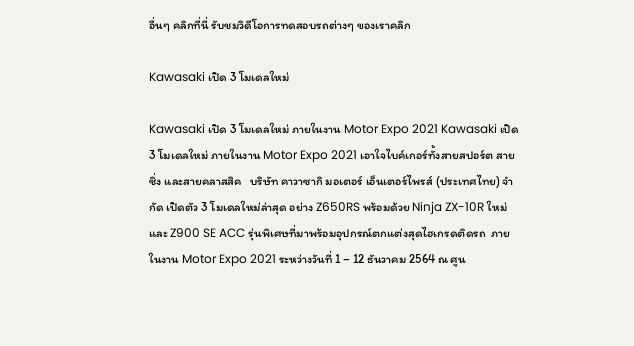อื่นๆ คลิกที่นี่ รับชมวิดีโอการทดสอบรถต่างๆ ของเราคลิก

Kawasaki เปิด 3 โมเดลใหม่

Kawasaki เปิด 3 โมเดลใหม่ ภายในงาน Motor Expo 2021 Kawasaki เปิด 3 โมเดลใหม่ ภายในงาน Motor Expo 2021 เอาใจไบค์เกอร์ทั้งสายสปอร์ต สายซิ่ง และสายคลาสสิค   บริษัท คาวาซากิ มอเตอร์ เอ็นเตอร์ไพรส์ (ประเทศไทย) จำกัด เปิดตัว 3 โมเดลใหม่ล่าสุด อย่าง Z650RS พร้อมด้วย Ninja ZX-10R ใหม่ และ Z900 SE ACC รุ่นพิเศษที่มาพร้อมอุปกรณ์ตกแต่งสุดไฮเกรดติดรถ  ภายในงาน Motor Expo 2021 ระหว่างวันที่ 1 – 12 ธันวาคม 2564 ณ ศูน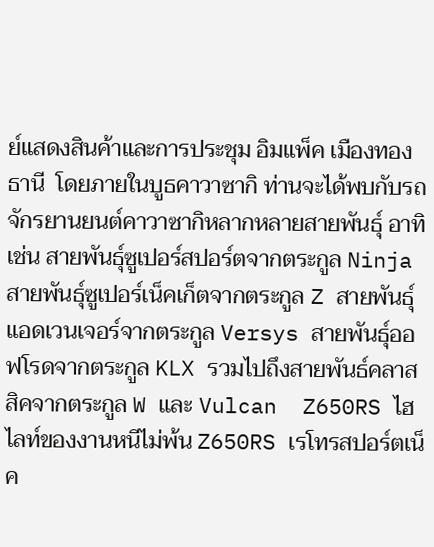ย์แสดงสินค้าและการประชุม อิมแพ็ค เมืองทองธานี  โดยภายในบูธคาวาซากิ ท่านจะได้พบกับรถจักรยานยนต์คาวาซากิหลากหลายสายพันธุ์ อาทิเช่น สายพันธุ์ซูเปอร์สปอร์ตจากตระกูล Ninja สายพันธุ์ซูเปอร์เน็คเก็ตจากตระกูล Z สายพันธุ์แอดเวนเจอร์จากตระกูล Versys สายพันธ์ุออฟโรดจากตระกูล KLX รวมไปถึงสายพันธ์คลาสสิคจากตระกูล W และ Vulcan  Z650RS ไฮไลท์ของงานหนีไม่พ้น Z650RS เรโทรสปอร์ตเน็ค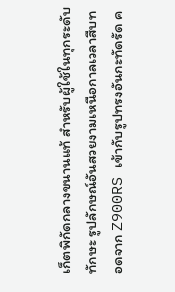เก็ตพิกัดกลางขนานแท้ สำหรับผู้ใช้ในทุกระดับทักษะ รูปลักษณ์อันสวยงามเหนือกาลเวลาสืบทอดจาก Z900RS เข้ากับรูปทรงอันกะทัดรัด ค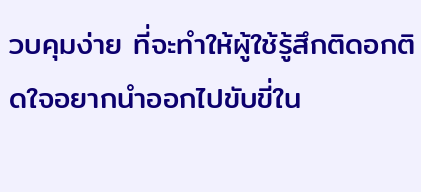วบคุมง่าย ที่จะทำให้ผู้ใช้รู้สึกติดอกติดใจอยากนำออกไปขับขี่ใน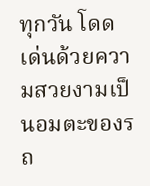ทุกวัน โดดเด่นด้วยความสวยงามเป็นอมตะของรถ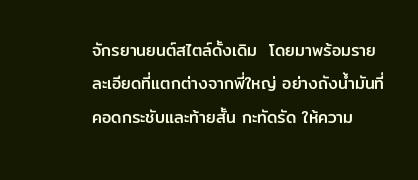จักรยานยนต์สไตล์ดั้งเดิม  โดยมาพร้อมรายละเอียดที่แตกต่างจากพี่ใหญ่ อย่างถังน้ำมันที่คอดกระชับและท้ายสั้น กะทัดรัด ให้ความ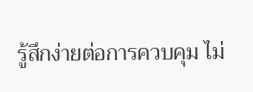รู้สึกง่ายต่อการควบคุม ไม่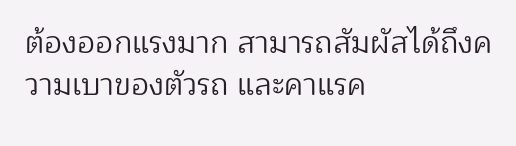ต้องออกแรงมาก สามารถสัมผัสได้ถึงความเบาของตัวรถ และคาแรค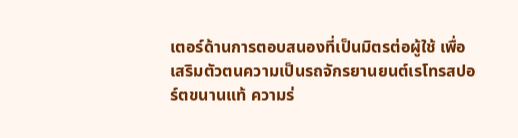เตอร์ด้านการตอบสนองที่เป็นมิตรต่อผู้ใช้ เพื่อเสริมตัวตนความเป็นรถจักรยานยนต์เรโทรสปอร์ตขนานแท้ ความร่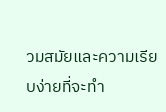วมสมัยและความเรียบง่ายที่จะทำ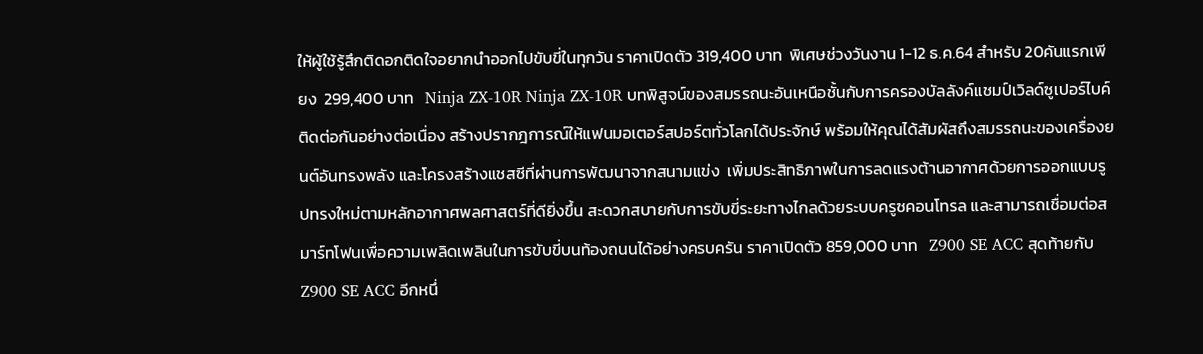ให้ผู้ใช้รู้สึกติดอกติดใจอยากนำออกไปขับขี่ในทุกวัน ราคาเปิดตัว 319,400 บาท  พิเศษช่วงวันงาน 1-12 ธ.ค.64 สำหรับ 20คันแรกเพียง  299,400 บาท   Ninja ZX-10R Ninja ZX-10R บทพิสูจน์ของสมรรถนะอันเหนือชั้นกับการครองบัลลังค์แชมป์เวิลด์ซูเปอร์ไบค์ติดต่อกันอย่างต่อเนื่อง สร้างปรากฎการณ์ให้แฟนมอเตอร์สปอร์ตทั่วโลกได้ประจักษ์ พร้อมให้คุณได้สัมผัสถึงสมรรถนะของเครื่องยนต์อันทรงพลัง และโครงสร้างแชสซีที่ผ่านการพัฒนาจากสนามแข่ง  เพิ่มประสิทธิภาพในการลดแรงต้านอากาศด้วยการออกแบบรูปทรงใหม่ตามหลักอากาศพลศาสตร์ที่ดียิ่งขึ้น สะดวกสบายกับการขับขี่ระยะทางไกลด้วยระบบครูซคอนโทรล และสามารถเชื่อมต่อสมาร์ทโฟนเพื่อความเพลิดเพลินในการขับขี่บนท้องถนนได้อย่างครบครัน ราคาเปิดตัว 859,000 บาท   Z900 SE ACC สุดท้ายกับ Z900 SE ACC อีกหนึ่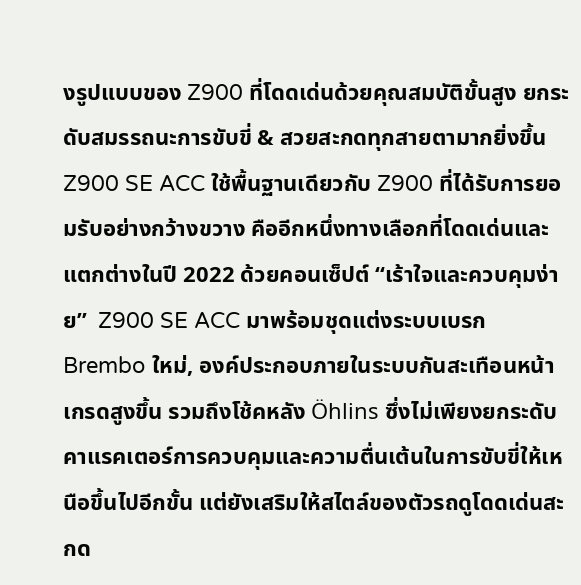งรูปแบบของ Z900 ที่โดดเด่นด้วยคุณสมบัติขั้นสูง ยกระดับสมรรถนะการขับขี่ & สวยสะกดทุกสายตามากยิ่งขึ้น Z900 SE ACC ใช้พื้นฐานเดียวกับ Z900 ที่ได้รับการยอมรับอย่างกว้างขวาง คืออีกหนึ่งทางเลือกที่โดดเด่นและแตกต่างในปี 2022 ด้วยคอนเซ็ปต์ “เร้าใจและควบคุมง่าย”  Z900 SE ACC มาพร้อมชุดแต่งระบบเบรก Brembo ใหม่, องค์ประกอบภายในระบบกันสะเทือนหน้าเกรดสูงขึ้น รวมถึงโช้คหลัง Öhlins ซึ่งไม่เพียงยกระดับคาแรคเตอร์การควบคุมและความตื่นเต้นในการขับขี่ให้เหนือขึ้นไปอีกขั้น แต่ยังเสริมให้สไตล์ของตัวรถดูโดดเด่นสะกด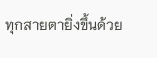ทุกสายตายิ่งขึ้นด้วย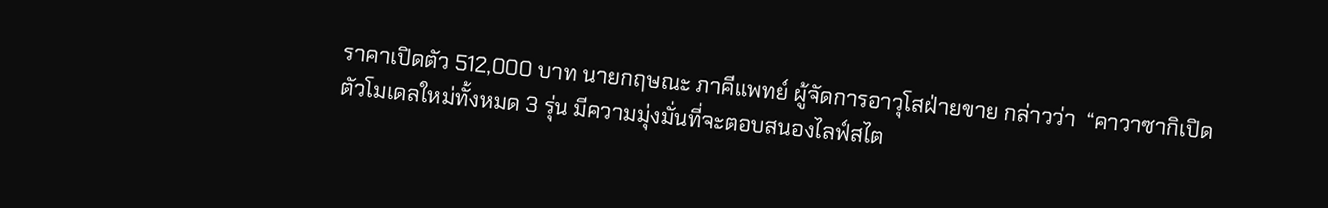ราคาเปิดตัว 512,000 บาท นายกฤษณะ ภาคีแพทย์ ผู้จัดการอาวุโสฝ่ายขาย กล่าวว่า  “คาวาซากิเปิดตัวโมเดลใหม่ทั้งหมด 3 รุ่น มีความมุ่งมั่นที่จะตอบสนองไลฟ์สไต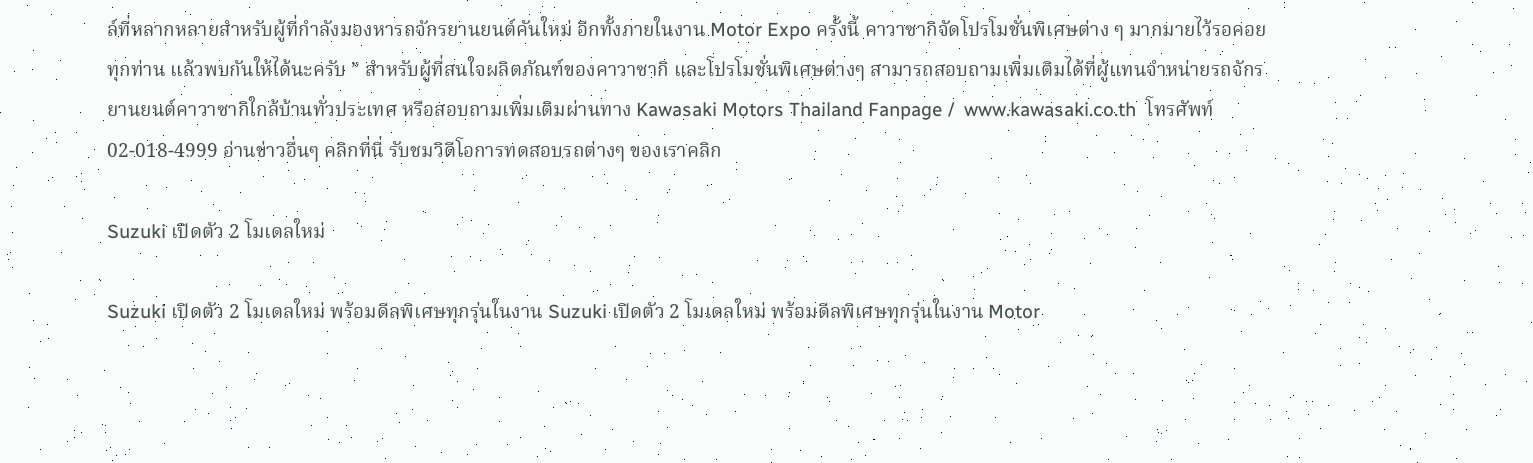ล์ที่หลากหลายสำหรับผู้ที่กำลังมองหารถจักรยานยนต์คันใหม่ อีกทั้งภายในงาน Motor Expo ครั้งนี้ คาวาซากิจัดโปรโมชั่นพิเศษต่าง ๆ มากมายไว้รอคอยทุกท่าน แล้วพบกันให้ได้นะครับ ” สำหรับผู้ที่สนใจผลิตภัณฑ์ของคาวาซากิ และโปรโมชั่นพิเศษต่างๆ สามารถสอบถามเพิ่มเติมได้ที่ผู้แทนจำหน่ายรถจักรยานยนต์คาวาซากิใกล้บ้านทั่วประเทศ หรือสอบถามเพิ่มเติมผ่านทาง Kawasaki Motors Thailand Fanpage /  www.kawasaki.co.th  โทรศัพท์ 02-018-4999 อ่านข่าวอื่นๆ คลิกที่นี่ รับชมวิดีโอการทดสอบรถต่างๆ ของเราคลิก

Suzuki เปิดตัว 2 โมเดลใหม่

Suzuki เปิดตัว 2 โมเดลใหม่ พร้อมดีลพิเศษทุกรุ่นในงาน Suzuki เปิดตัว 2 โมเดลใหม่ พร้อมดีลพิเศษทุกรุ่นในงาน Motor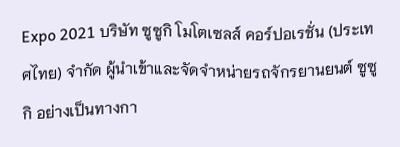Expo 2021 บริษัท ซูซูกิ โมโตเซลส์ คอร์ปอเรชั่น (ประเทศไทย) จำกัด ผู้นำเข้าและจัดจำหน่ายรถจักรยานยนต์ ซูซูกิ อย่างเป็นทางกา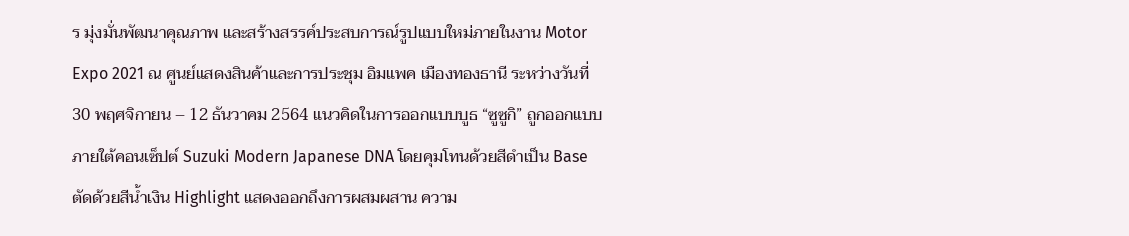ร มุ่งมั่นพัฒนาคุณภาพ และสร้างสรรค์ประสบการณ์รูปแบบใหม่ภายในงาน Motor Expo 2021 ณ ศูนย์แสดงสินค้าและการประชุม อิมแพค เมืองทองธานี ระหว่างวันที่ 30 พฤศจิกายน – 12 ธันวาคม 2564 แนวคิดในการออกแบบบูธ “ซูซูกิ” ถูกออกแบบภายใต้คอนเซ็ปต์ Suzuki Modern Japanese DNA โดยคุมโทนด้วยสีดำเป็น Base ตัดด้วยสีน้ำเงิน Highlight แสดงออกถึงการผสมผสาน ความ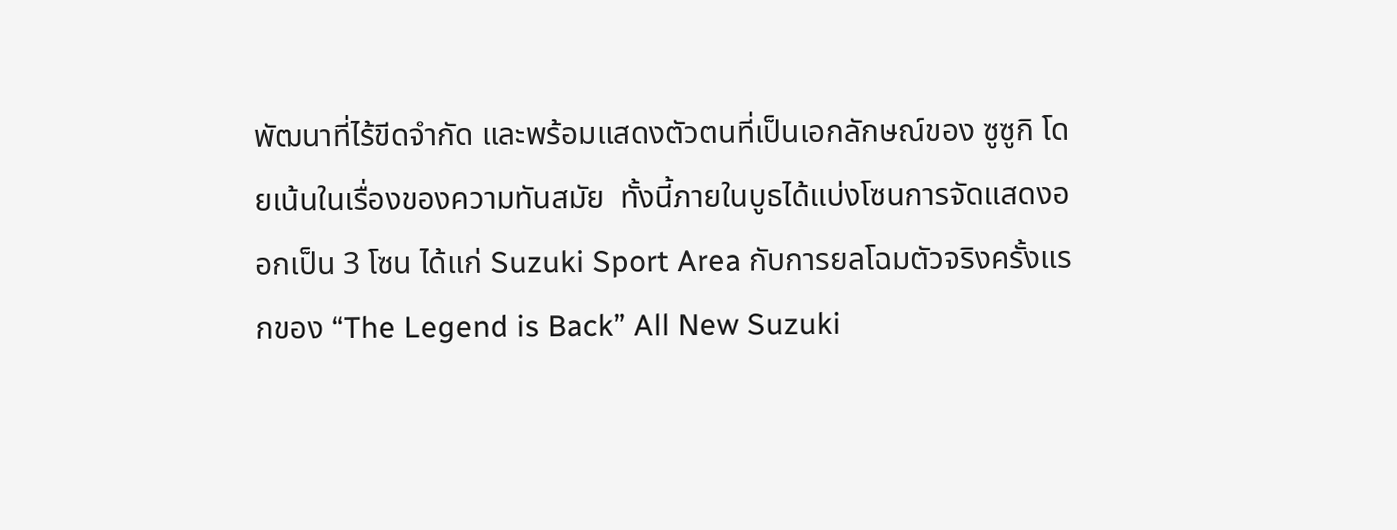พัฒนาที่ไร้ขีดจำกัด และพร้อมแสดงตัวตนที่เป็นเอกลักษณ์ของ ซูซูกิ โดยเน้นในเรื่องของความทันสมัย  ทั้งนี้ภายในบูธได้แบ่งโซนการจัดแสดงออกเป็น 3 โซน ได้แก่ Suzuki Sport Area กับการยลโฉมตัวจริงครั้งแรกของ “The Legend is Back” All New Suzuki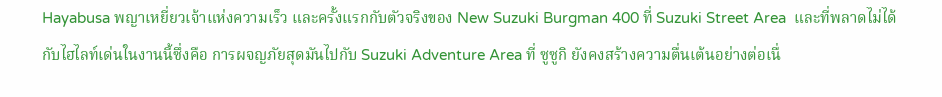Hayabusa พญาเหยี่ยวเจ้าแห่งความเร็ว และครั้งแรกกับตัวจริงของ New Suzuki Burgman 400 ที่ Suzuki Street Area  และที่พลาดไม่ได้กับไฮไลท์เด่นในงานนี้ซึ่งคือ การผจญภัยสุดมันไปกับ Suzuki Adventure Area ที่ ซูซูกิ ยังคงสร้างความตื่นเต้นอย่างต่อเนื่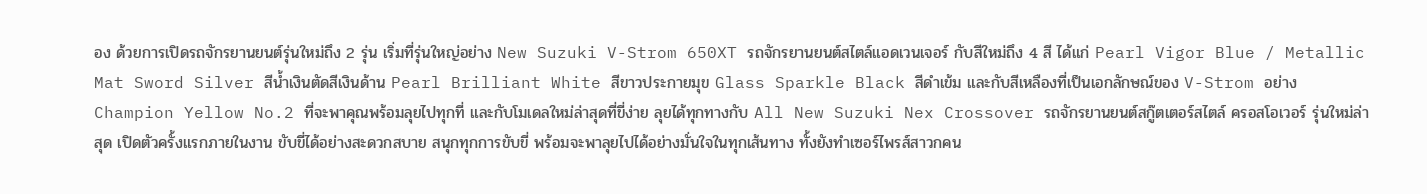อง ด้วยการเปิดรถจักรยานยนต์รุ่นใหม่ถึง 2 รุ่น เริ่มที่รุ่นใหญ่อย่าง New Suzuki V-Strom 650XT รถจักรยานยนต์สไตล์แอดเวนเจอร์ กับสีใหม่ถึง 4 สี ได้แก่ Pearl Vigor Blue / Metallic Mat Sword Silver สีน้ำเงินตัดสีเงินด้าน Pearl Brilliant White สีขาวประกายมุข Glass Sparkle Black สีดำเข้ม และกับสีเหลืองที่เป็นเอกลักษณ์ของ V-Strom อย่าง Champion Yellow No.2 ที่จะพาคุณพร้อมลุยไปทุกที่ และกับโมเดลใหม่ล่าสุดที่ขี่ง่าย ลุยได้ทุกทางกับ All New Suzuki Nex Crossover รถจักรยานยนต์สกู๊ตเตอร์สไตล์ ครอสโอเวอร์ รุ่นใหม่ล่าสุด เปิดตัวครั้งแรกภายในงาน ขับขี่ได้อย่างสะดวกสบาย สนุกทุกการขับขี่ พร้อมจะพาลุยไปได้อย่างมั่นใจในทุกเส้นทาง ทั้งยังทำเซอร์ไพรส์สาวกคน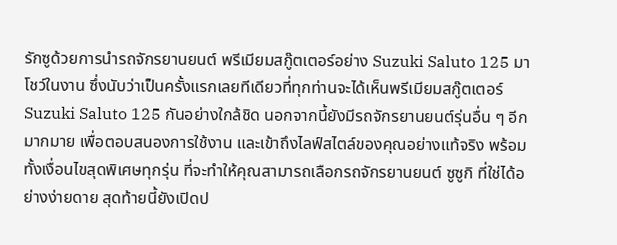รักซูด้วยการนำรถจักรยานยนต์ พรีเมียมสกู๊ตเตอร์อย่าง Suzuki Saluto 125 มาโชว์ในงาน ซึ่งนับว่าเป็นครั้งแรกเลยทีเดียวที่ทุกท่านจะได้เห็นพรีเมียมสกู๊ตเตอร์ Suzuki Saluto 125 กันอย่างใกล้ชิด นอกจากนี้ยังมีรถจักรยานยนต์รุ่นอื่น ๆ อีกมากมาย เพื่อตอบสนองการใช้งาน และเข้าถึงไลฟ์สไตล์ของคุณอย่างแท้จริง พร้อมทั้งเงื่อนไขสุดพิเศษทุกรุ่น ที่จะทำให้คุณสามารถเลือกรถจักรยานยนต์ ซูซูกิ ที่ใช่ได้อย่างง่ายดาย สุดท้ายนี้ยังเปิดป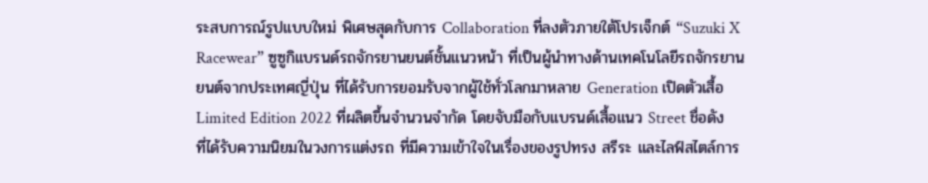ระสบการณ์รูปแบบใหม่ พิเศษสุดกับการ Collaboration ที่ลงตัวภายใต้โปรเจ็กต์ “Suzuki X Racewear” ซูซูกิแบรนด์รถจักรยานยนต์ชั้นแนวหน้า ที่เป็นผู้นำทางด้านเทคโนโลยีรถจักรยานยนต์จากประเทศญี่ปุ่น ที่ได้รับการยอมรับจากผู้ใช้ทั่วโลกมาหลาย Generation เปิดตัวเสื้อ Limited Edition 2022 ที่ผลิตขึ้นจำนวนจำกัด โดยจับมือกับแบรนด์เสื้อแนว Street ชื่อดัง ที่ได้รับความนิยมในวงการแต่งรถ ที่มีความเข้าใจในเรื่องของรูปทรง สรีระ และไลฟ์สไตล์การ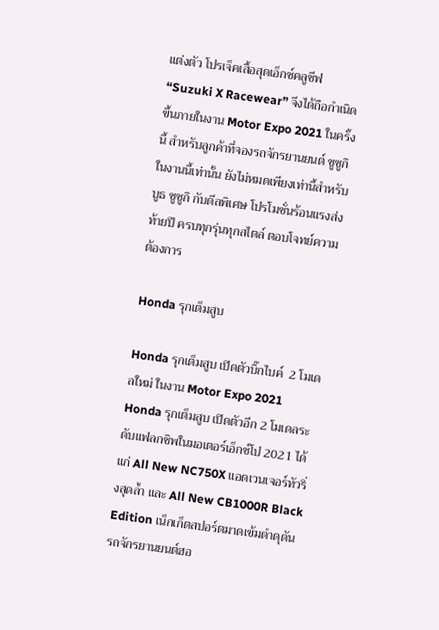แต่งตัว โปรเจ็คเสื้อสุดเอ็กซ์คลูซีฟ “Suzuki X Racewear” จึงได้ถือกำเนิดขึ้นภายในงาน Motor Expo 2021 ในครั้งนี้ สำหรับลูกค้าที่จองรถจักรยานยนต์ ซูซูกิ ในงานนี้เท่านั้น ยังไม่หมดเพียงเท่านี้สำหรับบูธ ซูซูกิ กับดีลพิเศษ โปรโมชั่นร้อนแรงส่งท้ายปี ครบทุกรุ่นทุกสไตล์ ตอบโจทย์ความต้องการ

Honda รุกเต็มสูบ

Honda รุกเต็มสูบ เปิดตัวบิ๊กไบค์  2 โมเดลใหม่ ในงาน Motor Expo 2021   Honda รุกเต็มสูบ เปิดตัวอีก 2 โมเดลระดับแฟลกชิพในมอเตอร์เอ็กซ์โป 2021 ได้แก่ All New NC750X แอดเวนเจอร์ทัวริ่งสุดล้ำ และ All New CB1000R Black Edition เน็กเก็ตสปอร์ตมาดเข้มดำดุดัน รถจักรยานยนต์ฮอ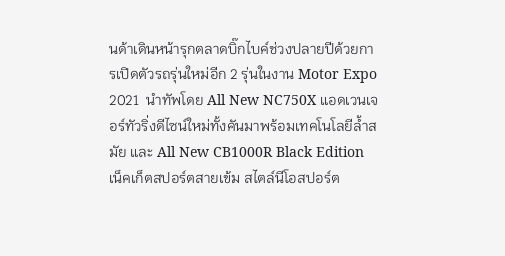นด้าเดินหน้ารุกตลาดบิ๊กไบค์ช่วงปลายปีด้วยการเปิดตัวรถรุ่นใหม่อีก 2 รุ่นในงาน Motor Expo 2021  นำทัพโดย All New NC750X แอดเวนเจอร์ทัวริ่งดีไซน์ใหม่ทั้งคันมาพร้อมเทคโนโลยีล้ำสมัย และ All New CB1000R Black Edition เน็คเก็ตสปอร์ตสายเข้ม สไตล์นีโอสปอร์ต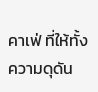คาเฟ่ ที่ให้ทั้งความดุดัน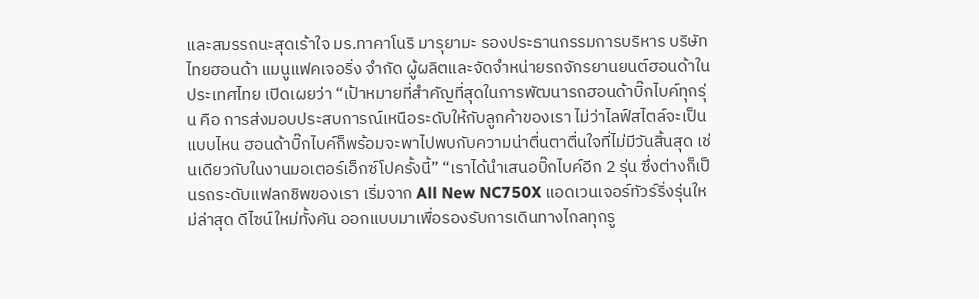และสมรรถนะสุดเร้าใจ มร.ทาคาโนริ มารุยามะ รองประธานกรรมการบริหาร บริษัท ไทยฮอนด้า แมนูแฟคเจอริ่ง จำกัด ผู้ผลิตและจัดจำหน่ายรถจักรยานยนต์ฮอนด้าในประเทศไทย เปิดเผยว่า “เป้าหมายที่สำคัญที่สุดในการพัฒนารถฮอนด้าบิ๊กไบค์ทุกรุ่น คือ การส่งมอบประสบการณ์เหนือระดับให้กับลูกค้าของเรา ไม่ว่าไลฟ์สไตล์จะเป็นแบบไหน ฮอนด้าบิ๊กไบค์ก็พร้อมจะพาไปพบกับความน่าตื่นตาตื่นใจที่ไม่มีวันสิ้นสุด เช่นเดียวกับในงานมอเตอร์เอ็กซ์โปครั้งนี้” “เราได้นำเสนอบิ๊กไบค์อีก 2 รุ่น ซึ่งต่างก็เป็นรถระดับแฟลกชิพของเรา เริ่มจาก All New NC750X แอดเวนเจอร์ทัวร์ริ่งรุ่นใหม่ล่าสุด ดีไซน์ใหม่ทั้งคัน ออกแบบมาเพื่อรองรับการเดินทางไกลทุกรู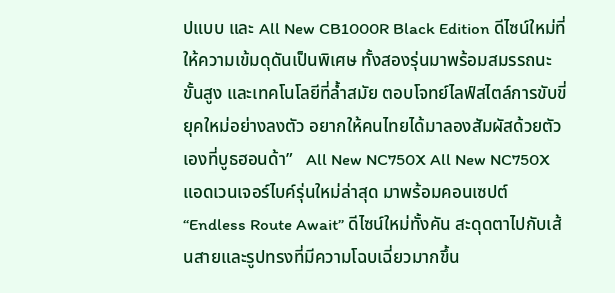ปแบบ และ All New CB1000R Black Edition ดีไซน์ใหม่ที่ให้ความเข้มดุดันเป็นพิเศษ ทั้งสองรุ่นมาพร้อมสมรรถนะขั้นสูง และเทคโนโลยีที่ล้ำสมัย ตอบโจทย์ไลฟ์สไตล์การขับขี่ยุคใหม่อย่างลงตัว อยากให้คนไทยได้มาลองสัมผัสด้วยตัวเองที่บูธฮอนด้า”   All New NC750X All New NC750X แอดเวนเจอร์ไบค์รุ่นใหม่ล่าสุด มาพร้อมคอนเซปต์ “Endless Route Await” ดีไซน์ใหม่ทั้งคัน สะดุดตาไปกับเส้นสายและรูปทรงที่มีความโฉบเฉี่ยวมากขึ้น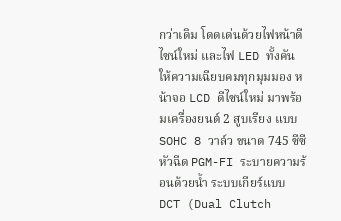กว่าเดิม โดดเด่นด้วยไฟหน้าดีไซน์ใหม่ และไฟ LED ทั้งคัน ให้ความเฉียบคมทุกมุมมอง หน้าจอ LCD ดีไซน์ใหม่ มาพร้อมเครื่องยนต์ 2 สูบเรียง แบบ SOHC 8 วาล์ว ขนาด 745 ซีซี หัวฉีด PGM-FI ระบายความร้อนด้วยน้ำ ระบบเกียร์แบบ DCT (Dual Clutch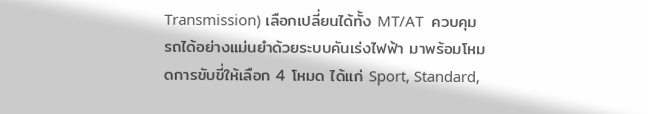Transmission) เลือกเปลี่ยนได้ทั้ง MT/AT  ควบคุมรถได้อย่างแม่นยำด้วยระบบคันเร่งไฟฟ้า มาพร้อมโหมดการขับขี่ให้เลือก 4 โหมด ได้แก่ Sport, Standard,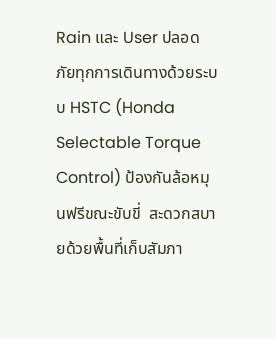Rain และ User ปลอดภัยทุกการเดินทางด้วยระบบ HSTC (Honda Selectable Torque Control) ป้องกันล้อหมุนฟรีขณะขับขี่  สะดวกสบายด้วยพื้นที่เก็บสัมภา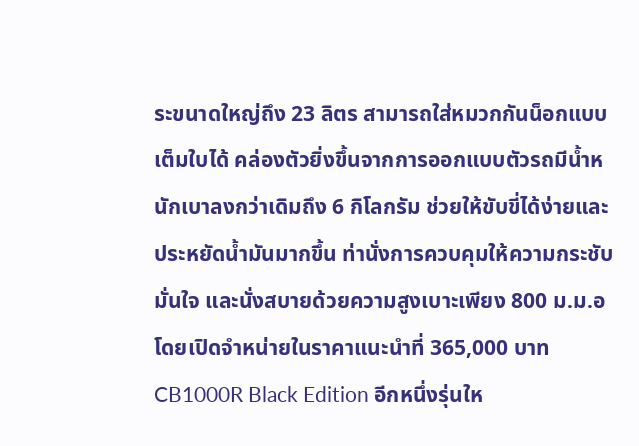ระขนาดใหญ่ถึง 23 ลิตร สามารถใส่หมวกกันน็อกแบบเต็มใบได้ คล่องตัวยิ่งขึ้นจากการออกแบบตัวรถมีน้ำหนักเบาลงกว่าเดิมถึง 6 กิโลกรัม ช่วยให้ขับขี่ได้ง่ายและประหยัดน้ำมันมากขึ้น ท่านั่งการควบคุมให้ความกระชับ มั่นใจ และนั่งสบายด้วยความสูงเบาะเพียง 800 ม.ม.อ  โดยเปิดจำหน่ายในราคาแนะนำที่ 365,000 บาท CB1000R Black Edition อีกหนึ่งรุ่นให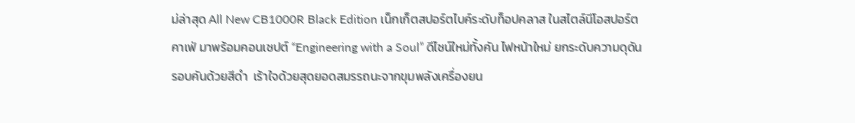ม่ล่าสุด All New CB1000R Black Edition เน็กเก็ตสปอร์ตไบค์ระดับท็อปคลาส ในสไตล์นีโอสปอร์ตคาเฟ่ มาพร้อมคอนเซปต์ “Engineering with a Soul” ดีไซน์ใหม่ทั้งคัน ไฟหน้าใหม่ ยกระดับความดุดันรอบคันด้วยสีดำ  เร้าใจด้วยสุดยอดสมรรถนะจากขุมพลังเครื่องยน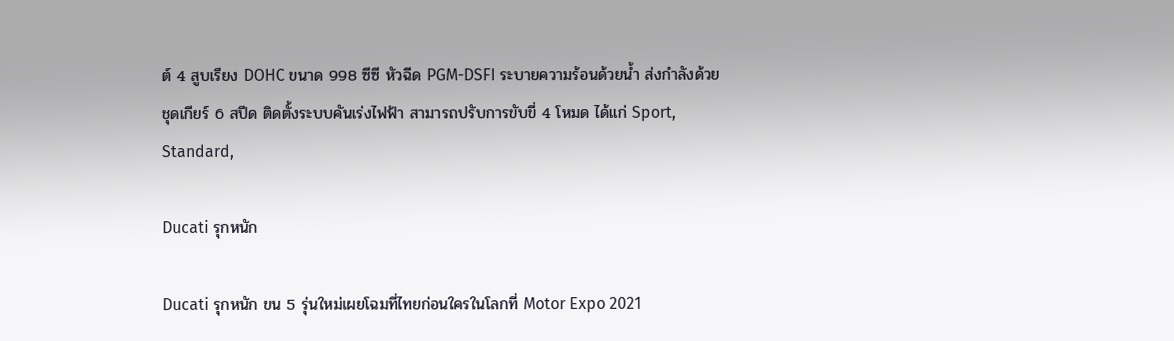ต์ 4 สูบเรียง DOHC ขนาด 998 ซีซี หัวฉีด PGM-DSFI ระบายความร้อนด้วยน้ำ ส่งกำลังด้วยชุดเกียร์ 6 สปีด ติดตั้งระบบคันเร่งไฟฟ้า สามารถปรับการขับขี่ 4 โหมด ได้แก่ Sport, Standard,

Ducati รุกหนัก

Ducati รุกหนัก ขน 5 รุ่นใหม่เผยโฉมที่ไทยก่อนใครในโลกที่ Motor Expo 2021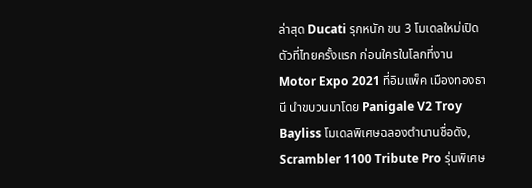ล่าสุด Ducati รุกหนัก ขน 3 โมเดลใหม่เปิดตัวที่ไทยครั้งแรก ก่อนใครในโลกที่งาน Motor Expo 2021 ที่อิมแพ็ค เมืองทองธานี นำขบวนมาโดย Panigale V2 Troy Bayliss โมเดลพิเศษฉลองตำนานชื่อดัง, Scrambler 1100 Tribute Pro รุ่นพิเศษ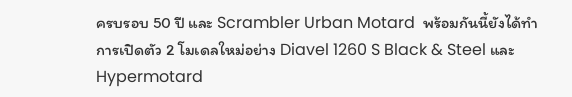ครบรอบ 50 ปี และ Scrambler Urban Motard  พร้อมกันนี้ยังได้ทำการเปิดตัว 2 โมเดลใหม่อย่าง Diavel 1260 S Black & Steel และ Hypermotard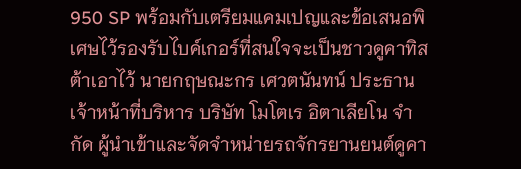950 SP พร้อมกับเตรียมแคมเปญและข้อเสนอพิเศษไว้รองรับไบค์เกอร์ที่สนใจจะเป็นชาวดูคาทิสต้าเอาไว้ นายกฤษณะกร เศวตนันทน์ ประธานเจ้าหน้าที่บริหาร บริษัท โมโตเร อิตาเลียโน จำกัด ผู้นำเข้าและจัดจำหน่ายรถจักรยานยนต์ดูคา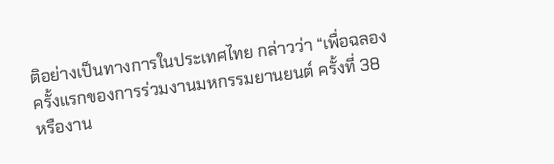ติอย่างเป็นทางการในประเทศไทย กล่าวว่า “เพื่อฉลองครั้งแรกของการร่วมงานมหกรรมยานยนต์ ครั้งที่ 38 หรืองาน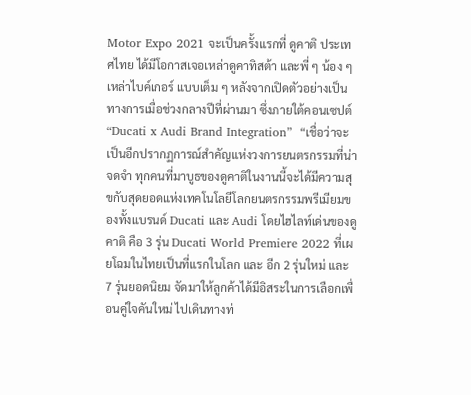Motor Expo 2021 จะเป็นครั้งแรกที่ ดูคาติ ประเทศไทย ได้มีโอกาสเจอเหล่าดูคาทิสต้า และพี่ ๆ น้อง ๆ เหล่าไบค์เกอร์ แบบเต็ม ๆ หลังจากเปิดตัวอย่างเป็นทางการเมื่อช่วงกลางปีที่ผ่านมา ซึ่งภายใต้คอนเซปต์  “Ducati x Audi Brand Integration”  “เชื่อว่าจะเป็นอีกปรากฏการณ์สำคัญแห่งวงการยนตรกรรมที่น่าจดจำ ทุกคนที่มาบูธของดูคาติในงานนี้จะได้มีความสุขกับสุดยอดแห่งเทคโนโลยีโลกยนตรกรรมพรีเมียมของทั้งแบรนด์ Ducati และ Audi โดยไฮไลท์เด่นของดูคาติ คือ 3 รุ่น Ducati World Premiere 2022 ที่เผยโฉมในไทยเป็นที่แรกในโลก และ อีก 2 รุ่นใหม่ และ 7 รุ่นยอดนิยม จัดมาให้ลูกค้าได้มีอิสระในการเลือกเพื่อนคู่ใจคันใหม่ ไปเดินทางท่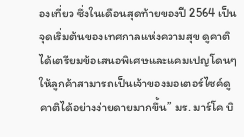องเที่ยว ซึ่งในเดือนสุดท้ายของปี 2564 เป็นจุดเริ่มต้นของเทศกาลแห่งความสุข ดูคาติ ได้เตรียมข้อเสนอพิเศษและแคมเปญโดนๆ ให้ลูกค้าสามารถเป็นเจ้าของมอเตอร์ไซค์ดูคาติได้อย่างง่ายดายมากขึ้น” มร. มาร์โค บิ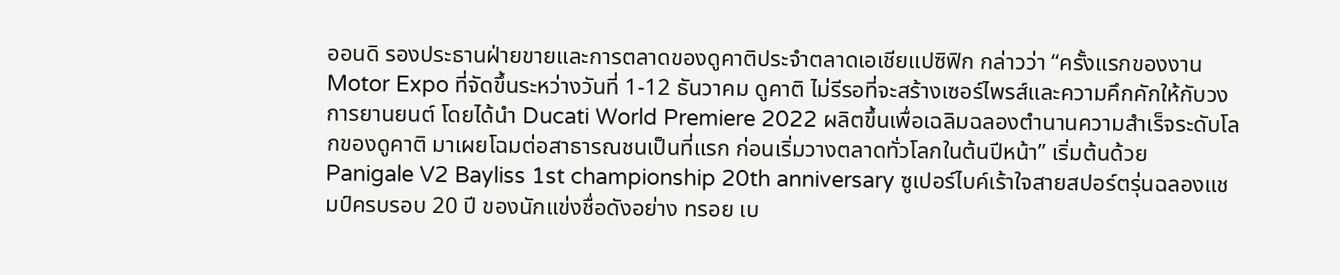ออนดิ รองประธานฝ่ายขายและการตลาดของดูคาติประจำตลาดเอเชียแปซิฟิก กล่าวว่า “ครั้งแรกของงาน Motor Expo ที่จัดขึ้นระหว่างวันที่ 1-12 ธันวาคม ดูคาติ ไม่รีรอที่จะสร้างเซอร์ไพรส์และความคึกคักให้กับวงการยานยนต์ โดยได้นำ Ducati World Premiere 2022 ผลิตขึ้นเพื่อเฉลิมฉลองตำนานความสำเร็จระดับโลกของดูคาติ มาเผยโฉมต่อสาธารณชนเป็นที่แรก ก่อนเริ่มวางตลาดทั่วโลกในต้นปีหน้า” เริ่มต้นด้วย Panigale V2 Bayliss 1st championship 20th anniversary ซูเปอร์ไบค์เร้าใจสายสปอร์ตรุ่นฉลองแชมป์ครบรอบ 20 ปี ของนักแข่งชื่อดังอย่าง ทรอย เบ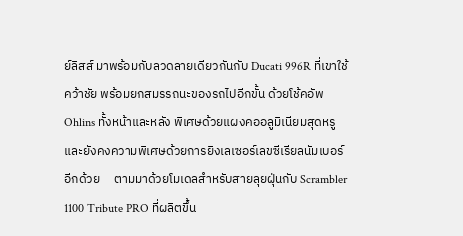ย์ลิสส์ มาพร้อมกับลวดลายเดียวกันกับ Ducati 996R ที่เขาใช้คว้าชัย พร้อมยกสมรรถนะของรถไปอีกขั้น ด้วยโช้คอัพ Ohlins ทั้งหน้าและหลัง พิเศษด้วยแผงคออลูมิเนียมสุดหรู และยังคงความพิเศษด้วยการยิงเลเซอร์เลขซีเรียลนัมเบอร์อีกด้วย     ตามมาด้วยโมเดลสำหรับสายลุยฝุ่นกับ Scrambler 1100 Tribute PRO ที่ผลิตขึ้น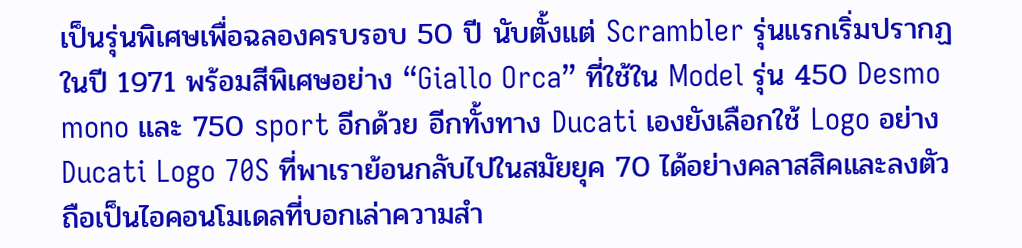เป็นรุ่นพิเศษเพื่อฉลองครบรอบ 50 ปี นับตั้งแต่ Scrambler รุ่นแรกเริ่มปรากฏในปี 1971 พร้อมสีพิเศษอย่าง “Giallo Orca” ที่ใช้ใน Model รุ่น 450 Desmo mono และ 750 sport อีกด้วย อีกทั้งทาง Ducati เองยังเลือกใช้ Logo อย่าง Ducati Logo 70S ที่พาเราย้อนกลับไปในสมัยยุค 70 ได้อย่างคลาสสิคและลงตัว ถือเป็นไอคอนโมเดลที่บอกเล่าความสำ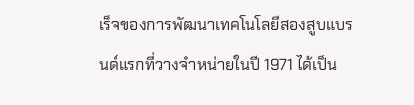เร็จของการพัฒนาเทคโนโลยีสองสูบแบรนด์แรกที่วางจำหน่ายในปี 1971 ได้เป็น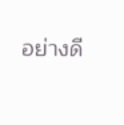อย่างดี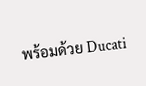พร้อมด้วย Ducati